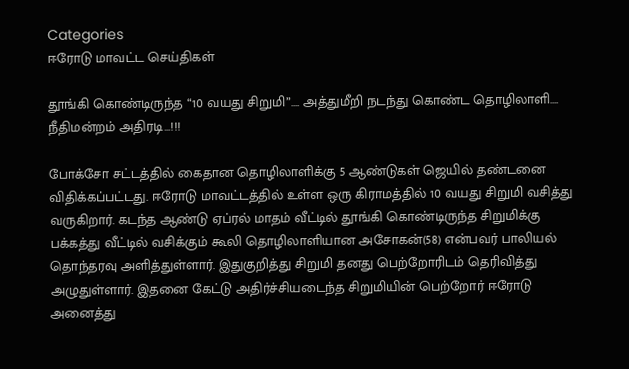Categories
ஈரோடு மாவட்ட செய்திகள்

தூங்கி கொண்டிருந்த “10 வயது சிறுமி”…. அத்துமீறி நடந்து கொண்ட தொழிலாளி…. நீதிமன்றம் அதிரடி…!!!

போக்சோ சட்டத்தில் கைதான தொழிலாளிக்கு 5 ஆண்டுகள் ஜெயில் தண்டனை விதிக்கப்பட்டது. ஈரோடு மாவட்டத்தில் உள்ள ஒரு கிராமத்தில் 10 வயது சிறுமி வசித்து வருகிறார். கடந்த ஆண்டு ஏப்ரல் மாதம் வீட்டில் தூங்கி கொண்டிருந்த சிறுமிக்கு பக்கத்து வீட்டில் வசிக்கும் கூலி தொழிலாளியான அசோகன்(58) என்பவர் பாலியல் தொந்தரவு அளித்துள்ளார். இதுகுறித்து சிறுமி தனது பெற்றோரிடம் தெரிவித்து அழுதுள்ளார். இதனை கேட்டு அதிர்ச்சியடைந்த சிறுமியின் பெற்றோர் ஈரோடு அனைத்து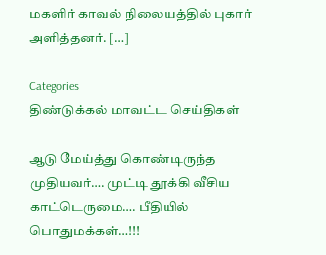மகளிர் காவல் நிலையத்தில் புகார் அளித்தனர். […]

Categories
திண்டுக்கல் மாவட்ட செய்திகள்

ஆடு மேய்த்து கொண்டிருந்த முதியவர்…. முட்டி தூக்கி வீசிய காட்டெருமை…. பீதியில் பொதுமக்கள்…!!!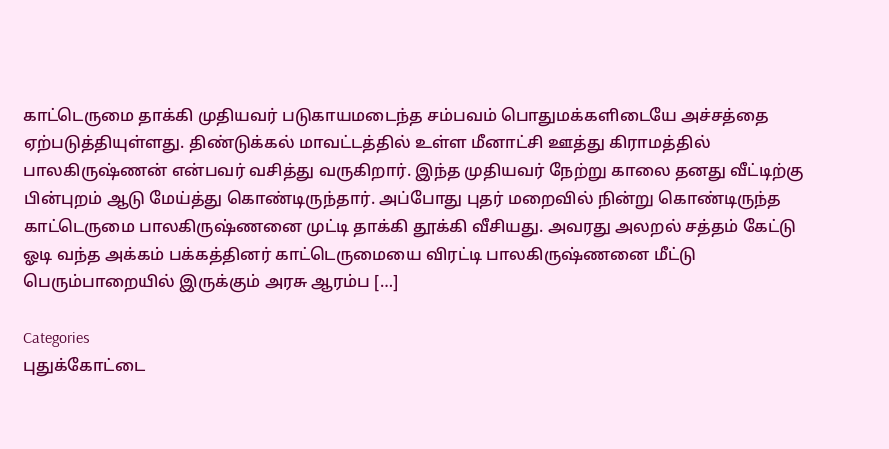காட்டெருமை தாக்கி முதியவர் படுகாயமடைந்த சம்பவம் பொதுமக்களிடையே அச்சத்தை ஏற்படுத்தியுள்ளது. திண்டுக்கல் மாவட்டத்தில் உள்ள மீனாட்சி ஊத்து கிராமத்தில் பாலகிருஷ்ணன் என்பவர் வசித்து வருகிறார். இந்த முதியவர் நேற்று காலை தனது வீட்டிற்கு பின்புறம் ஆடு மேய்த்து கொண்டிருந்தார். அப்போது புதர் மறைவில் நின்று கொண்டிருந்த காட்டெருமை பாலகிருஷ்ணனை முட்டி தாக்கி தூக்கி வீசியது. அவரது அலறல் சத்தம் கேட்டு ஓடி வந்த அக்கம் பக்கத்தினர் காட்டெருமையை விரட்டி பாலகிருஷ்ணனை மீட்டு பெரும்பாறையில் இருக்கும் அரசு ஆரம்ப […]

Categories
புதுக்கோட்டை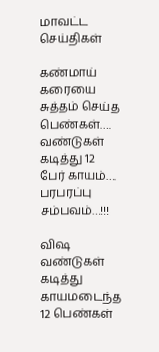மாவட்ட செய்திகள்

கண்மாய் கரையை சுத்தம் செய்த பெண்கள்…. வண்டுகள் கடித்து 12 பேர் காயம்…. பரபரப்பு சம்பவம்…!!!

விஷ வண்டுகள் கடித்து காயமடைந்த 12 பெண்கள்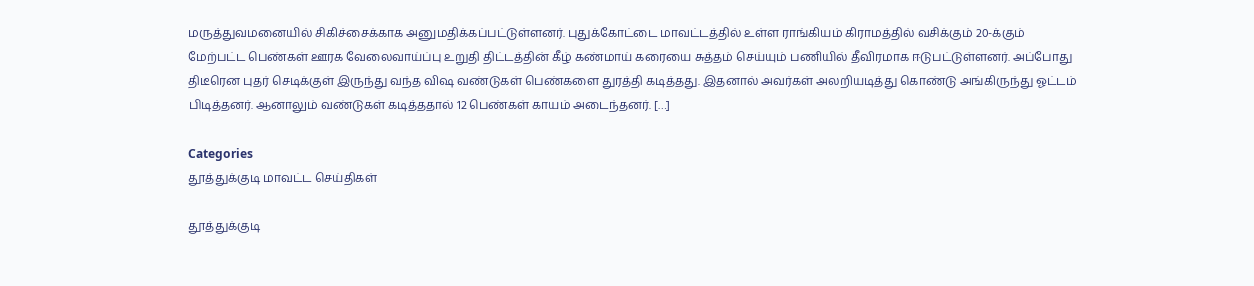மருத்துவமனையில் சிகிச்சைக்காக அனுமதிக்கப்பட்டுள்ளனர். புதுக்கோட்டை மாவட்டத்தில் உள்ள ராங்கியம் கிராமத்தில் வசிக்கும் 20-க்கும் மேற்பட்ட பெண்கள் ஊரக வேலைவாய்ப்பு உறுதி திட்டத்தின் கீழ் கண்மாய் கரையை சுத்தம் செய்யும் பணியில் தீவிரமாக ஈடுபட்டுள்ளனர். அப்போது திடீரென புதர் செடிக்குள் இருந்து வந்த விஷ வண்டுகள் பெண்களை துரத்தி கடித்தது. இதனால் அவர்கள் அலறியடித்து கொண்டு அங்கிருந்து ஓட்டம் பிடித்தனர். ஆனாலும் வண்டுகள் கடித்ததால் 12 பெண்கள் காயம் அடைந்தனர். […]

Categories
தூத்துக்குடி மாவட்ட செய்திகள்

தூத்துக்குடி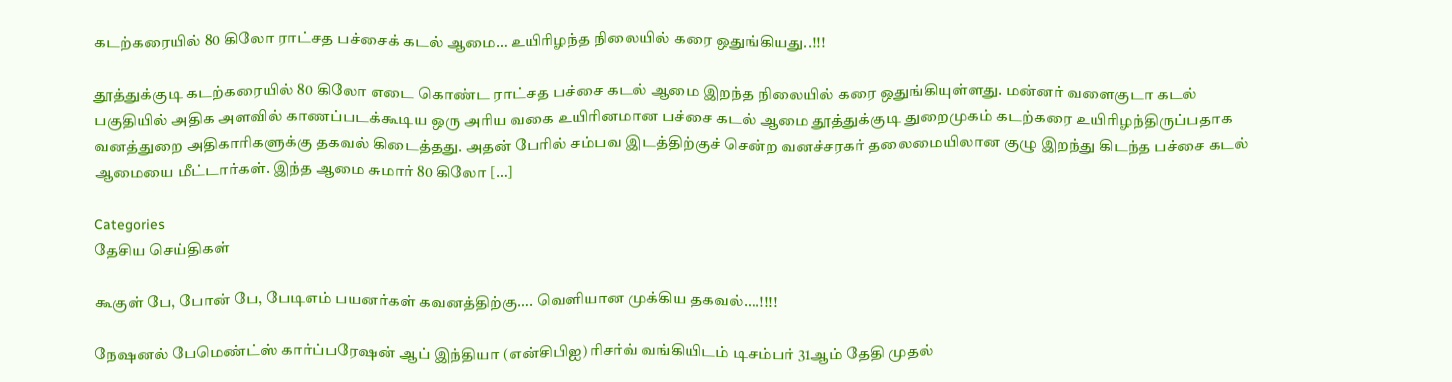கடற்கரையில் 80 கிலோ ராட்சத பச்சைக் கடல் ஆமை… உயிரிழந்த நிலையில் கரை ஒதுங்கியது..!!!

தூத்துக்குடி கடற்கரையில் 80 கிலோ எடை கொண்ட ராட்சத பச்சை கடல் ஆமை இறந்த நிலையில் கரை ஒதுங்கியுள்ளது. மன்னர் வளைகுடா கடல் பகுதியில் அதிக அளவில் காணப்படக்கூடிய ஒரு அரிய வகை உயிரினமான பச்சை கடல் ஆமை தூத்துக்குடி துறைமுகம் கடற்கரை உயிரிழந்திருப்பதாக வனத்துறை அதிகாரிகளுக்கு தகவல் கிடைத்தது. அதன் பேரில் சம்பவ இடத்திற்குச் சென்ற வனச்சரகர் தலைமையிலான குழு இறந்து கிடந்த பச்சை கடல் ஆமையை மீட்டார்கள். இந்த ஆமை சுமார் 80 கிலோ […]

Categories
தேசிய செய்திகள்

கூகுள் பே, போன் பே, பேடிஎம் பயனர்கள் கவனத்திற்கு…. வெளியான முக்கிய தகவல்….!!!!

நேஷனல் பேமெண்ட்ஸ் கார்ப்பரேஷன் ஆப் இந்தியா (என்சிபிஐ) ரிசர்வ் வங்கியிடம் டிசம்பர் 31ஆம் தேதி முதல்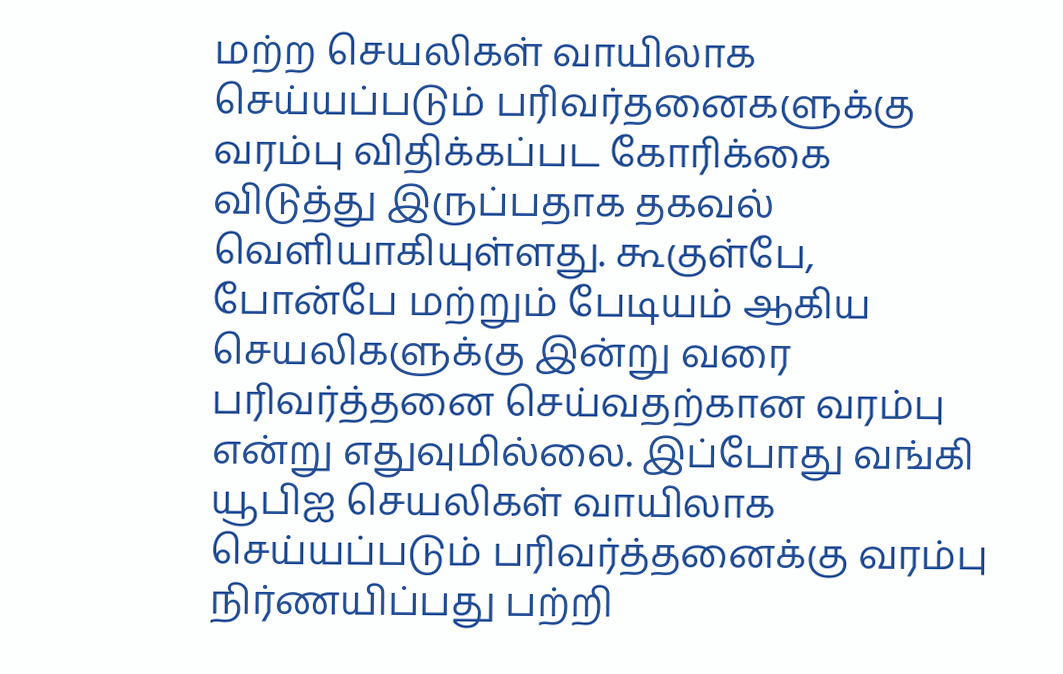மற்ற செயலிகள் வாயிலாக செய்யப்படும் பரிவர்தனைகளுக்கு வரம்பு விதிக்கப்பட கோரிக்கை விடுத்து இருப்பதாக தகவல் வெளியாகியுள்ளது. கூகுள்பே, போன்பே மற்றும் பேடியம் ஆகிய செயலிகளுக்கு இன்று வரை பரிவர்த்தனை செய்வதற்கான வரம்பு என்று எதுவுமில்லை. இப்போது வங்கி யூபிஐ செயலிகள் வாயிலாக செய்யப்படும் பரிவர்த்தனைக்கு வரம்பு நிர்ணயிப்பது பற்றி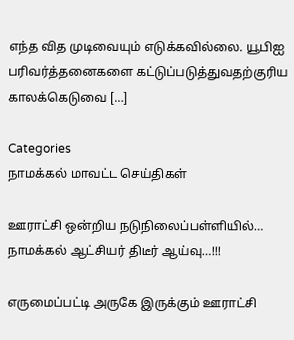எந்த வித முடிவையும் எடுக்கவில்லை. யூபிஐ பரிவர்த்தனைகளை கட்டுப்படுத்துவதற்குரிய காலக்கெடுவை […]

Categories
நாமக்கல் மாவட்ட செய்திகள்

ஊராட்சி ஒன்றிய நடுநிலைப்பள்ளியில்… நாமக்கல் ஆட்சியர் திடீர் ஆய்வு…!!!

எருமைப்பட்டி அருகே இருக்கும் ஊராட்சி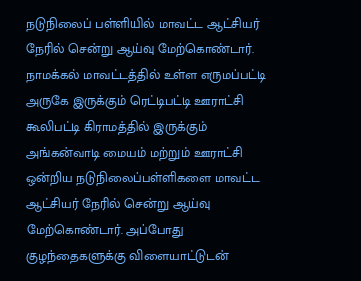நடுநிலைப் பள்ளியில் மாவட்ட ஆட்சியர் நேரில் சென்று ஆய்வு மேற்கொண்டார். நாமக்கல் மாவட்டத்தில் உள்ள எருமப்பட்டி அருகே இருக்கும் ரெட்டிபட்டி ஊராட்சி கூலிபட்டி கிராமத்தில் இருக்கும் அங்கன்வாடி மையம் மற்றும் ஊராட்சி ஒன்றிய நடுநிலைப்பள்ளிகளை மாவட்ட ஆட்சியர் நேரில் சென்று ஆய்வு மேற்கொண்டார். அப்போது குழந்தைகளுக்கு விளையாட்டுடன்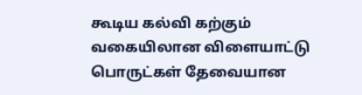கூடிய கல்வி கற்கும் வகையிலான விளையாட்டு பொருட்கள் தேவையான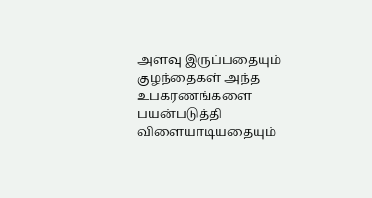அளவு இருப்பதையும் குழந்தைகள் அந்த உபகரணங்களை பயன்படுத்தி விளையாடியதையும்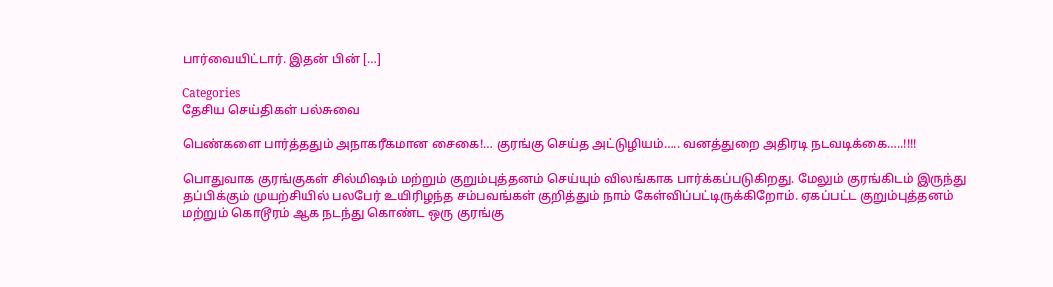பார்வையிட்டார். இதன் பின் […]

Categories
தேசிய செய்திகள் பல்சுவை

பெண்களை பார்த்ததும் அநாகரீகமான சைகை!… குரங்கு செய்த அட்டுழியம்….. வனத்துறை அதிரடி நடவடிக்கை…..!!!!

பொதுவாக குரங்குகள் சில்மிஷம் மற்றும் குறும்புத்தனம் செய்யும் விலங்காக பார்க்கப்படுகிறது. மேலும் குரங்கிடம் இருந்து தப்பிக்கும் முயற்சியில் பலபேர் உயிரிழந்த சம்பவங்கள் குறித்தும் நாம் கேள்விப்பட்டிருக்கிறோம். ஏகப்பட்ட குறும்புத்தனம் மற்றும் கொடூரம் ஆக நடந்து கொண்ட ஒரு குரங்கு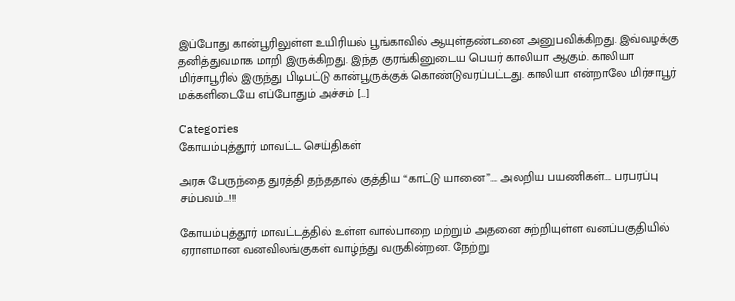இப்போது கான்பூரிலுள்ள உயிரியல் பூங்காவில் ஆயுள்தண்டனை அனுபவிக்கிறது. இவ்வழக்கு தனித்துவமாக மாறி இருக்கிறது. இந்த குரங்கினுடைய பெயர் காலியா ஆகும். காலியா மிர்சாபூரில் இருந்து பிடிபட்டு கான்பூருக்குக் கொண்டுவரப்பட்டது. காலியா என்றாலே மிர்சாபூர் மக்களிடையே எப்போதும் அச்சம் […]

Categories
கோயம்புத்தூர் மாவட்ட செய்திகள்

அரசு பேருந்தை துரத்தி தந்ததால் குத்திய “காட்டு யானை”…. அலறிய பயணிகள்…. பரபரப்பு சம்பவம்…!!!

கோயம்புத்தூர் மாவட்டத்தில் உள்ள வால்பாறை மற்றும் அதனை சுற்றியுள்ள வனப்பகுதியில் ஏராளமான வனவிலங்குகள் வாழ்ந்து வருகின்றன. நேற்று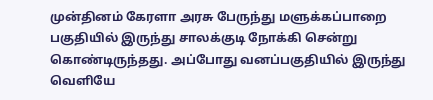முன்தினம் கேரளா அரசு பேருந்து மளுக்கப்பாறை பகுதியில் இருந்து சாலக்குடி நோக்கி சென்று கொண்டிருந்தது. அப்போது வனப்பகுதியில் இருந்து வெளியே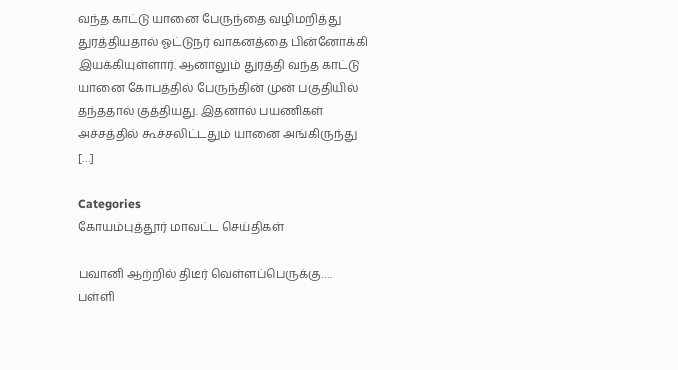வந்த காட்டு யானை பேருந்தை வழிமறித்து துரத்தியதால் ஓட்டுநர் வாகனத்தை பின்னோக்கி இயக்கியுள்ளார். ஆனாலும் துரத்தி வந்த காட்டு யானை கோபத்தில் பேருந்தின் முன் பகுதியில் தந்ததால் குத்தியது. இதனால் பயணிகள் அச்சத்தில் கூச்சலிட்டதும் யானை அங்கிருந்து […]

Categories
கோயம்புத்தூர் மாவட்ட செய்திகள்

பவானி ஆற்றில் திடீர் வெள்ளப்பெருக்கு…. பள்ளி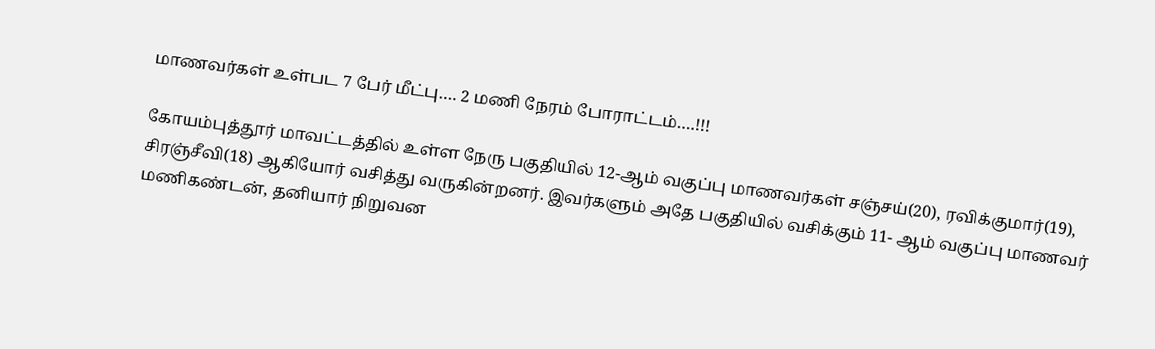மாணவர்கள் உள்பட 7 பேர் மீட்பு…. 2 மணி நேரம் போராட்டம்….!!!

கோயம்புத்தூர் மாவட்டத்தில் உள்ள நேரு பகுதியில் 12-ஆம் வகுப்பு மாணவர்கள் சஞ்சய்(20), ரவிக்குமார்(19), சிரஞ்சீவி(18) ஆகியோர் வசித்து வருகின்றனர். இவர்களும் அதே பகுதியில் வசிக்கும் 11- ஆம் வகுப்பு மாணவர் மணிகண்டன், தனியார் நிறுவன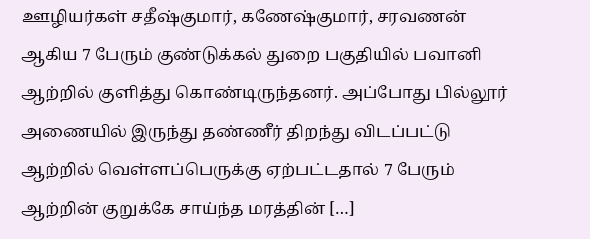ஊழியர்கள் சதீஷ்குமார், கணேஷ்குமார், சரவணன் ஆகிய 7 பேரும் குண்டுக்கல் துறை பகுதியில் பவானி ஆற்றில் குளித்து கொண்டிருந்தனர். அப்போது பில்லூர் அணையில் இருந்து தண்ணீர் திறந்து விடப்பட்டு ஆற்றில் வெள்ளப்பெருக்கு ஏற்பட்டதால் 7 பேரும் ஆற்றின் குறுக்கே சாய்ந்த மரத்தின் […]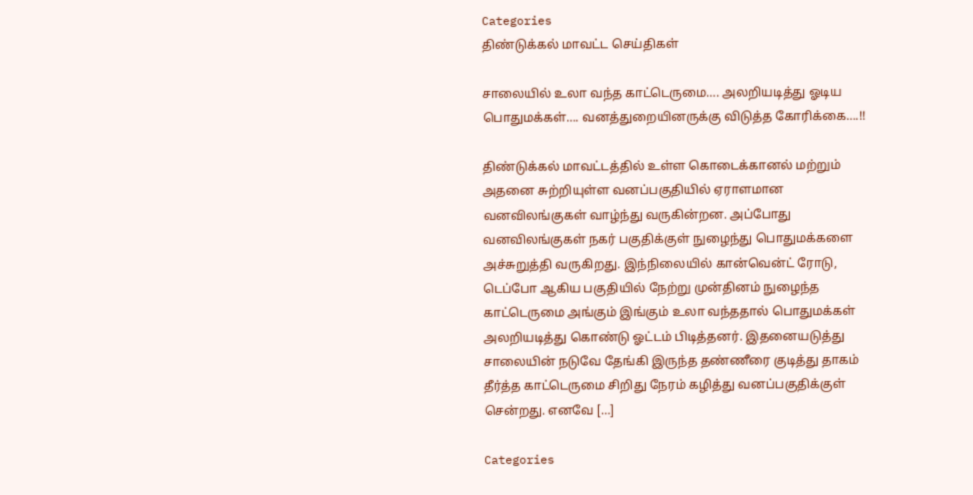Categories
திண்டுக்கல் மாவட்ட செய்திகள்

சாலையில் உலா வந்த காட்டெருமை…. அலறியடித்து ஓடிய பொதுமக்கள்…. வனத்துறையினருக்கு விடுத்த கோரிக்கை….!!

திண்டுக்கல் மாவட்டத்தில் உள்ள கொடைக்கானல் மற்றும் அதனை சுற்றியுள்ள வனப்பகுதியில் ஏராளமான வனவிலங்குகள் வாழ்ந்து வருகின்றன. அப்போது வனவிலங்குகள் நகர் பகுதிக்குள் நுழைந்து பொதுமக்களை அச்சுறுத்தி வருகிறது. இந்நிலையில் கான்வென்ட் ரோடு, டெப்போ ஆகிய பகுதியில் நேற்று முன்தினம் நுழைந்த காட்டெருமை அங்கும் இங்கும் உலா வந்ததால் பொதுமக்கள் அலறியடித்து கொண்டு ஓட்டம் பிடித்தனர். இதனையடுத்து சாலையின் நடுவே தேங்கி இருந்த தண்ணீரை குடித்து தாகம் தீர்த்த காட்டெருமை சிறிது நேரம் கழித்து வனப்பகுதிக்குள் சென்றது. எனவே […]

Categories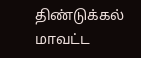திண்டுக்கல் மாவட்ட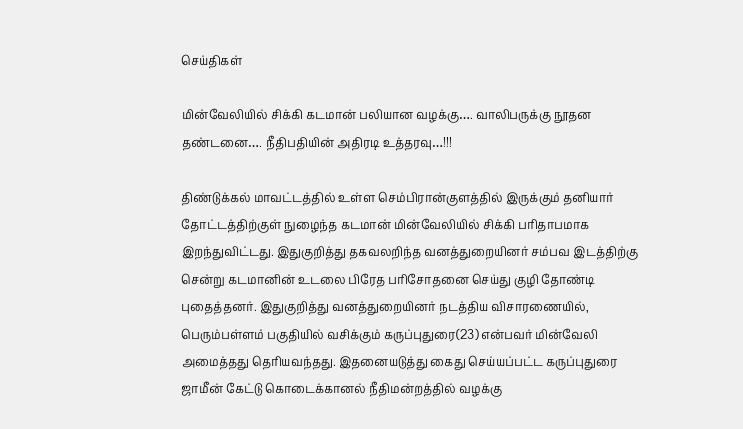செய்திகள்

மின்வேலியில் சிக்கி கடமான் பலியான வழக்கு…. வாலிபருக்கு நூதன தண்டனை…. நீதிபதியின் அதிரடி உத்தரவு…!!!

திண்டுக்கல் மாவட்டத்தில் உள்ள செம்பிரான்குளத்தில் இருக்கும் தனியார் தோட்டத்திற்குள் நுழைந்த கடமான் மின்வேலியில் சிக்கி பரிதாபமாக இறந்துவிட்டது. இதுகுறித்து தகவலறிந்த வனத்துறையினர் சம்பவ இடத்திற்கு சென்று கடமானின் உடலை பிரேத பரிசோதனை செய்து குழி தோண்டி புதைத்தனர். இதுகுறித்து வனத்துறையினர் நடத்திய விசாரணையில், பெரும்பள்ளம் பகுதியில் வசிக்கும் கருப்புதுரை(23) என்பவர் மின்வேலி அமைத்தது தெரியவந்தது. இதனையடுத்து கைது செய்யப்பட்ட கருப்புதுரை ஜாமீன் கேட்டு கொடைக்கானல் நீதிமன்றத்தில் வழக்கு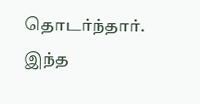தொடர்ந்தார். இந்த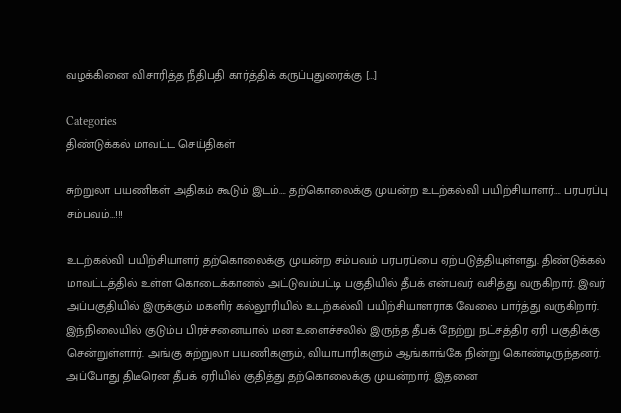வழக்கினை விசாரித்த நீதிபதி கார்த்திக் கருப்புதுரைக்கு […]

Categories
திண்டுக்கல் மாவட்ட செய்திகள்

சுற்றுலா பயணிகள் அதிகம் கூடும் இடம்…. தற்கொலைக்கு முயன்ற உடற்கல்வி பயிற்சியாளர்…. பரபரப்பு சம்பவம்…!!!

உடற்கல்வி பயிற்சியாளர் தற்கொலைக்கு முயன்ற சம்பவம் பரபரப்பை ஏற்படுத்தியுள்ளது. திண்டுக்கல் மாவட்டத்தில் உள்ள கொடைக்கானல் அட்டுவம்பட்டி பகுதியில் தீபக் என்பவர் வசித்து வருகிறார். இவர் அப்பகுதியில் இருக்கும் மகளிர் கல்லூரியில் உடற்கல்வி பயிற்சியாளராக வேலை பார்த்து வருகிறார். இந்நிலையில் குடும்ப பிரச்சனையால் மன உளைச்சலில் இருந்த தீபக் நேற்று நட்சத்திர ஏரி பகுதிக்கு சென்றுள்ளார். அங்கு சுற்றுலா பயணிகளும், வியாபாரிகளும் ஆங்காங்கே நின்று கொண்டிருந்தனர். அப்போது திடீரென தீபக் ஏரியில் குதித்து தற்கொலைக்கு முயன்றார். இதனை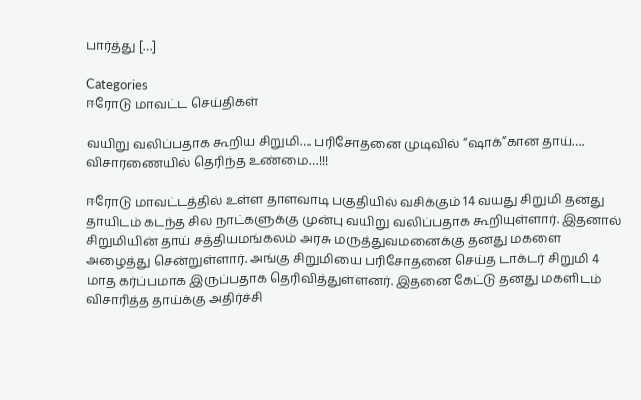பார்த்து […]

Categories
ஈரோடு மாவட்ட செய்திகள்

வயிறு வலிப்பதாக கூறிய சிறுமி…. பரிசோதனை முடிவில் “ஷாக்”கான தாய்…. விசாரணையில் தெரிந்த உண்மை…!!!

ஈரோடு மாவட்டத்தில் உள்ள தாளவாடி பகுதியில் வசிக்கும் 14 வயது சிறுமி தனது தாயிடம் கடந்த சில நாட்களுக்கு முன்பு வயிறு வலிப்பதாக கூறியுள்ளார். இதனால் சிறுமியின் தாய் சத்தியமங்கலம் அரசு மருத்துவமனைக்கு தனது மகளை அழைத்து சென்றுள்ளார். அங்கு சிறுமியை பரிசோதனை செய்த டாக்டர் சிறுமி 4 மாத கர்ப்பமாக இருப்பதாக தெரிவித்துள்ளனர். இதனை கேட்டு தனது மகளிடம் விசாரித்த தாய்க்கு அதிர்ச்சி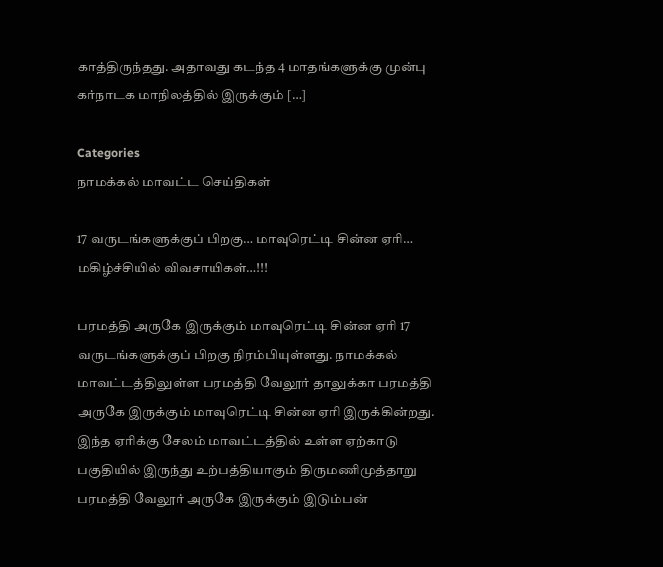காத்திருந்தது. அதாவது கடந்த 4 மாதங்களுக்கு முன்பு கர்நாடக மாநிலத்தில் இருக்கும் […]

Categories
நாமக்கல் மாவட்ட செய்திகள்

17 வருடங்களுக்குப் பிறகு… மாவுரெட்டி சின்ன ஏரி… மகிழ்ச்சியில் விவசாயிகள்…!!!

பரமத்தி அருகே இருக்கும் மாவுரெட்டி சின்ன ஏரி 17 வருடங்களுக்குப் பிறகு நிரம்பியுள்ளது. நாமக்கல் மாவட்டத்திலுள்ள பரமத்தி வேலூர் தாலுக்கா பரமத்தி அருகே இருக்கும் மாவுரெட்டி சின்ன ஏரி இருக்கின்றது. இந்த ஏரிக்கு சேலம் மாவட்டத்தில் உள்ள ஏற்காடு பகுதியில் இருந்து உற்பத்தியாகும் திருமணிமுத்தாறு பரமத்தி வேலூர் அருகே இருக்கும் இடும்பன்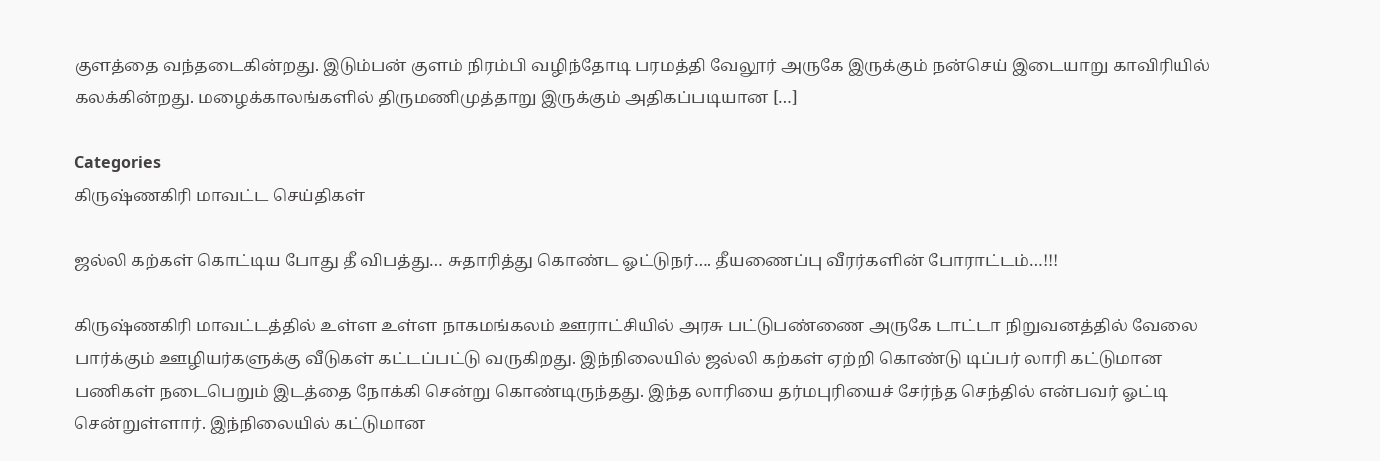குளத்தை வந்தடைகின்றது. இடும்பன் குளம் நிரம்பி வழிந்தோடி பரமத்தி வேலூர் அருகே இருக்கும் நன்செய் இடையாறு காவிரியில் கலக்கின்றது. மழைக்காலங்களில் திருமணிமுத்தாறு இருக்கும் அதிகப்படியான […]

Categories
கிருஷ்ணகிரி மாவட்ட செய்திகள்

ஜல்லி கற்கள் கொட்டிய போது தீ விபத்து… சுதாரித்து கொண்ட ஓட்டுநர்…. தீயணைப்பு வீரர்களின் போராட்டம்…!!!

கிருஷ்ணகிரி மாவட்டத்தில் உள்ள உள்ள நாகமங்கலம் ஊராட்சியில் அரசு பட்டுபண்ணை அருகே டாட்டா நிறுவனத்தில் வேலை பார்க்கும் ஊழியர்களுக்கு வீடுகள் கட்டப்பட்டு வருகிறது. இந்நிலையில் ஜல்லி கற்கள் ஏற்றி கொண்டு டிப்பர் லாரி கட்டுமான பணிகள் நடைபெறும் இடத்தை நோக்கி சென்று கொண்டிருந்தது. இந்த லாரியை தர்மபுரியைச் சேர்ந்த செந்தில் என்பவர் ஓட்டி சென்றுள்ளார். இந்நிலையில் கட்டுமான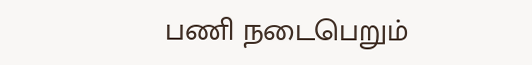பணி நடைபெறும்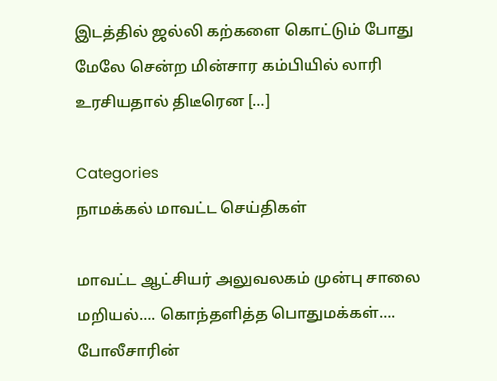இடத்தில் ஜல்லி கற்களை கொட்டும் போது மேலே சென்ற மின்சார கம்பியில் லாரி உரசியதால் திடீரென […]

Categories
நாமக்கல் மாவட்ட செய்திகள்

மாவட்ட ஆட்சியர் அலுவலகம் முன்பு சாலை மறியல்…. கொந்தளித்த பொதுமக்கள்…. போலீசாரின்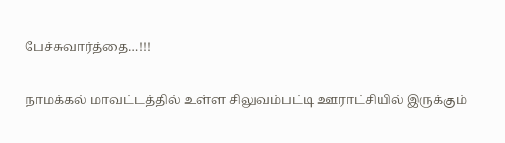பேச்சுவார்த்தை…!!!

நாமக்கல் மாவட்டத்தில் உள்ள சிலுவம்பட்டி ஊராட்சியில் இருக்கும்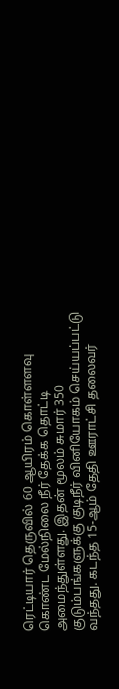ரெட்டியார் தெருவில் 60 ஆயிரம் கொள்ளளவு கொண்ட மேல்நிலை நீர் தேக்க தொட்டி அமைந்துள்ளது. இதன் மூலம் சுமார் 350 குடும்பங்களுக்கு குடிநீர் வினியோகம் செய்யப்பட்டு வந்தது. கடந்த 15-ஆம் தேதி ஊராட்சி தலைவர்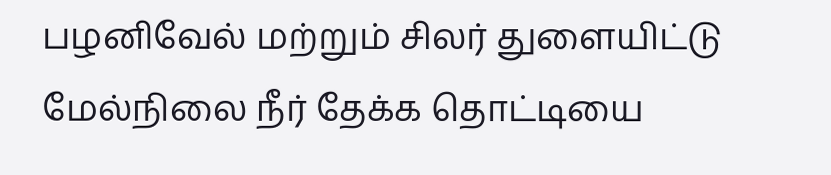பழனிவேல் மற்றும் சிலர் துளையிட்டு மேல்நிலை நீர் தேக்க தொட்டியை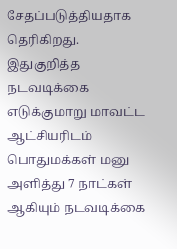சேதப்படுத்தியதாக தெரிகிறது. இதுகுறித்த நடவடிக்கை எடுக்குமாறு மாவட்ட ஆட்சியரிடம் பொதுமக்கள் மனு அளித்து 7 நாட்கள் ஆகியும் நடவடிக்கை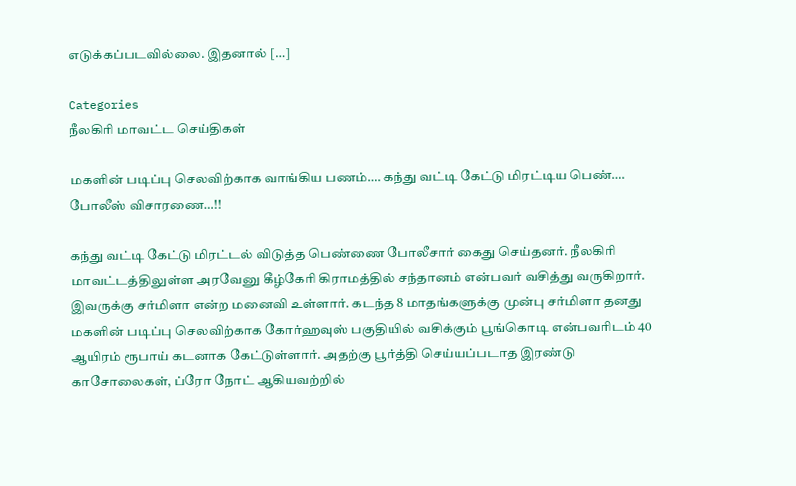எடுக்கப்படவில்லை. இதனால் […]

Categories
நீலகிரி மாவட்ட செய்திகள்

மகளின் படிப்பு செலவிற்காக வாங்கிய பணம்…. கந்து வட்டி கேட்டு மிரட்டிய பெண்…. போலீஸ் விசாரணை…!!

கந்து வட்டி கேட்டு மிரட்டல் விடுத்த பெண்ணை போலீசார் கைது செய்தனர். நீலகிரி மாவட்டத்திலுள்ள அரவேனு கீழ்கேரி கிராமத்தில் சந்தானம் என்பவர் வசித்து வருகிறார். இவருக்கு சர்மிளா என்ற மனைவி உள்ளார். கடந்த 8 மாதங்களுக்கு முன்பு சர்மிளா தனது மகளின் படிப்பு செலவிற்காக கோர்ஹவுஸ் பகுதியில் வசிக்கும் பூங்கொடி என்பவரிடம் 40 ஆயிரம் ரூபாய் கடனாக கேட்டுள்ளார். அதற்கு பூர்த்தி செய்யப்படாத இரண்டு காசோலைகள், ப்ரோ நோட் ஆகியவற்றில்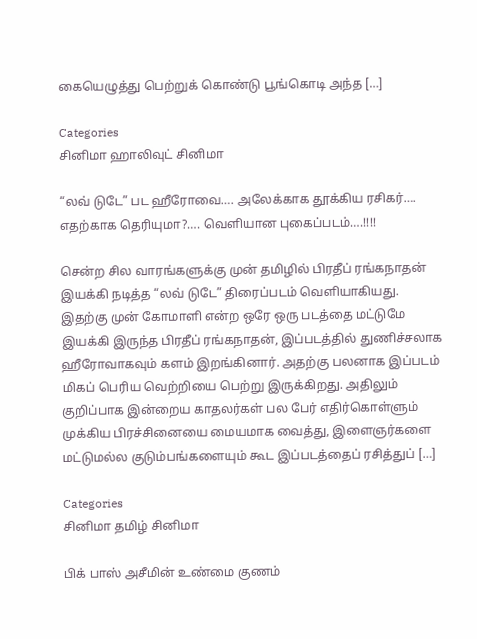கையெழுத்து பெற்றுக் கொண்டு பூங்கொடி அந்த […]

Categories
சினிமா ஹாலிவுட் சினிமா

“லவ் டுடே” பட ஹீரோவை…. அலேக்காக தூக்கிய ரசிகர்…. எதற்காக தெரியுமா?…. வெளியான புகைப்படம்….!!!!

சென்ற சில வாரங்களுக்கு முன் தமிழில் பிரதீப் ரங்கநாதன் இயக்கி நடித்த “லவ் டுடே” திரைப்படம் வெளியாகியது. இதற்கு முன் கோமாளி என்ற ஒரே ஒரு படத்தை மட்டுமே இயக்கி இருந்த பிரதீப் ரங்கநாதன், இப்படத்தில் துணிச்சலாக ஹீரோவாகவும் களம் இறங்கினார். அதற்கு பலனாக இப்படம் மிகப் பெரிய வெற்றியை பெற்று இருக்கிறது. அதிலும் குறிப்பாக இன்றைய காதலர்கள் பல பேர் எதிர்கொள்ளும் முக்கிய பிரச்சினையை மையமாக வைத்து, இளைஞர்களை மட்டுமல்ல குடும்பங்களையும் கூட இப்படத்தைப் ரசித்துப் […]

Categories
சினிமா தமிழ் சினிமா

பிக் பாஸ் அசீமின் உண்மை குணம்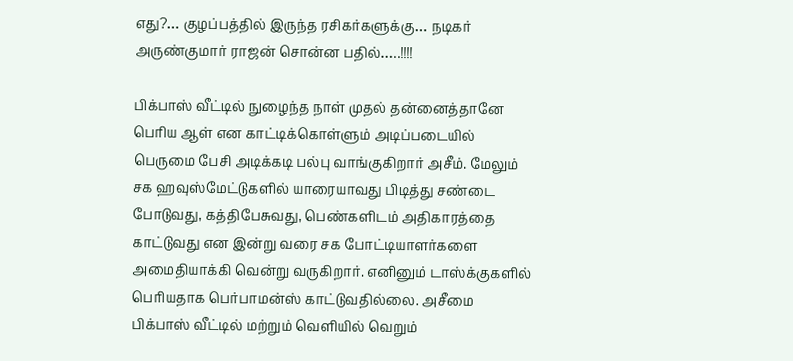எது?… குழப்பத்தில் இருந்த ரசிகர்களுக்கு… நடிகர் அருண்குமார் ராஜன் சொன்ன பதில்…..!!!!

பிக்பாஸ் வீட்டில் நுழைந்த நாள் முதல் தன்னைத்தானே பெரிய ஆள் என காட்டிக்கொள்ளும் அடிப்படையில் பெருமை பேசி அடிக்கடி பல்பு வாங்குகிறார் அசீம். மேலும் சக ஹவுஸ்மேட்டுகளில் யாரையாவது பிடித்து சண்டை போடுவது, கத்திபேசுவது, பெண்களிடம் அதிகாரத்தை காட்டுவது என இன்று வரை சக போட்டியாளர்களை அமைதியாக்கி வென்று வருகிறார். எனினும் டாஸ்க்குகளில் பெரியதாக பெர்பாமன்ஸ் காட்டுவதில்லை. அசீமை பிக்பாஸ் வீட்டில் மற்றும் வெளியில் வெறும்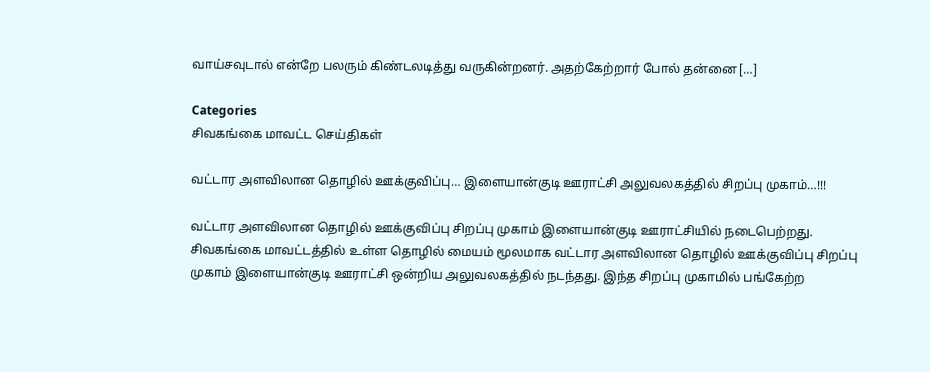வாய்சவுடால் என்றே பலரும் கிண்டலடித்து வருகின்றனர். அதற்கேற்றார் போல் தன்னை […]

Categories
சிவகங்கை மாவட்ட செய்திகள்

வட்டார அளவிலான தொழில் ஊக்குவிப்பு… இளையான்குடி ஊராட்சி அலுவலகத்தில் சிறப்பு முகாம்…!!!

வட்டார அளவிலான தொழில் ஊக்குவிப்பு சிறப்பு முகாம் இளையான்குடி ஊராட்சியில் நடைபெற்றது. சிவகங்கை மாவட்டத்தில் உள்ள தொழில் மையம் மூலமாக வட்டார அளவிலான தொழில் ஊக்குவிப்பு சிறப்பு முகாம் இளையான்குடி ஊராட்சி ஒன்றிய அலுவலகத்தில் நடந்தது. இந்த சிறப்பு முகாமில் பங்கேற்ற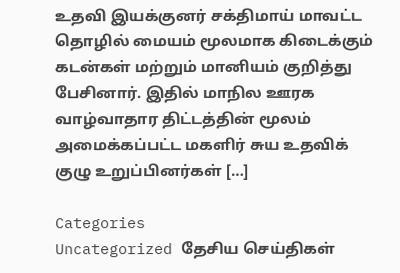உதவி இயக்குனர் சக்திமாய் மாவட்ட தொழில் மையம் மூலமாக கிடைக்கும் கடன்கள் மற்றும் மானியம் குறித்து பேசினார். இதில் மாநில ஊரக வாழ்வாதார திட்டத்தின் மூலம் அமைக்கப்பட்ட மகளிர் சுய உதவிக் குழு உறுப்பினர்கள் […]

Categories
Uncategorized தேசிய செய்திகள்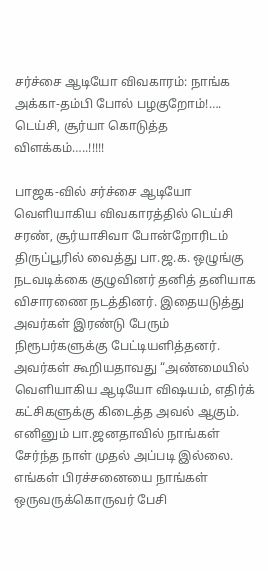சர்ச்சை ஆடியோ விவகாரம்: நாங்க அக்கா-தம்பி போல் பழகுறோம்!…. டெய்சி, சூர்யா கொடுத்த விளக்கம்…..!!!!!

பாஜக-வில் சர்ச்சை ஆடியோ வெளியாகிய விவகாரத்தில் டெய்சி சரண், சூர்யாசிவா போன்றோரிடம் திருப்பூரில் வைத்து பா.ஜ.க. ஒழுங்கு நடவடிக்கை குழுவினர் தனித் தனியாக விசாரணை நடத்தினர். இதையடுத்து அவர்கள் இரண்டு பேரும் நிரூபர்களுக்கு பேட்டியளித்தனர். அவர்கள் கூறியதாவது “அண்மையில் வெளியாகிய ஆடியோ விஷயம், எதிர்க் கட்சிகளுக்கு கிடைத்த அவல் ஆகும். எனினும் பா.ஜனதாவில் நாங்கள் சேர்ந்த நாள் முதல் அப்படி இல்லை. எங்கள் பிரச்சனையை நாங்கள் ஒருவருக்கொருவர் பேசி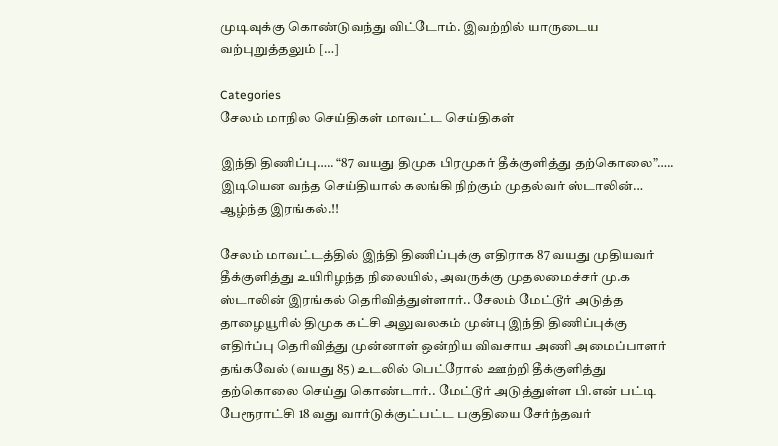முடிவுக்கு கொண்டுவந்து விட்டோம். இவற்றில் யாருடைய வற்புறுத்தலும் […]

Categories
சேலம் மாநில செய்திகள் மாவட்ட செய்திகள்

இந்தி திணிப்பு….. “87 வயது திமுக பிரமுகர் தீக்குளித்து தற்கொலை”….. இடியென வந்த செய்தியால் கலங்கி நிற்கும் முதல்வர் ஸ்டாலின்… ஆழ்ந்த இரங்கல்.!!

சேலம் மாவட்டத்தில் இந்தி திணிப்புக்கு எதிராக 87 வயது முதியவர் தீக்குளித்து உயிரிழந்த நிலையில், அவருக்கு முதலமைச்சர் மு.க ஸ்டாலின் இரங்கல் தெரிவித்துள்ளார்.. சேலம் மேட்டூர் அடுத்த தாழையூரில் திமுக கட்சி அலுவலகம் முன்பு இந்தி திணிப்புக்கு எதிர்ப்பு தெரிவித்து முன்னாள் ஒன்றிய விவசாய அணி அமைப்பாளர் தங்கவேல் (வயது 85) உடலில் பெட்ரோல் ஊற்றி தீக்குளித்து தற்கொலை செய்து கொண்டார்.. மேட்டூர் அடுத்துள்ள பி.என் பட்டி பேரூராட்சி 18 வது வார்டுக்குட்பட்ட பகுதியை சேர்ந்தவர்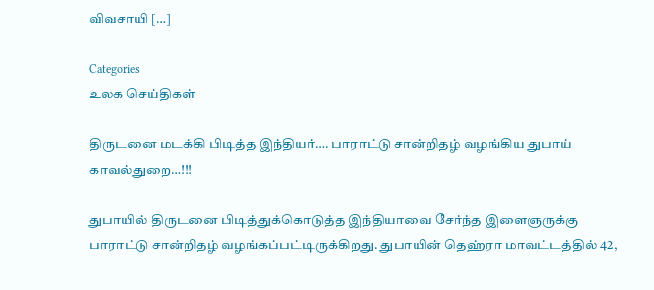விவசாயி […]

Categories
உலக செய்திகள்

திருடனை மடக்கி பிடித்த இந்தியர்…. பாராட்டு சான்றிதழ் வழங்கிய துபாய் காவல்துறை…!!!

துபாயில் திருடனை பிடித்துக்கொடுத்த இந்தியாவை சேர்ந்த இளைஞருக்கு பாராட்டு சான்றிதழ் வழங்கப்பட்டிருக்கிறது. துபாயின் தெஹ்ரா மாவட்டத்தில் 42,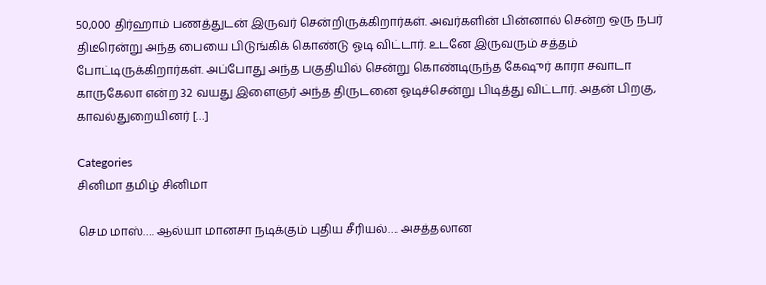50,000 திர்ஹாம் பணத்துடன் இருவர் சென்றிருக்கிறார்கள். அவர்களின் பின்னால் சென்ற ஒரு நபர் திடீரென்று அந்த பையை பிடுங்கிக் கொண்டு ஓடி விட்டார். உடனே இருவரும் சத்தம் போட்டிருக்கிறார்கள். அப்போது அந்த பகுதியில் சென்று கொண்டிருந்த கேஷுர் காரா சவாடா காருகேலா என்ற 32 வயது இளைஞர் அந்த திருடனை ஓடிச்சென்று பிடித்து விட்டார். அதன் பிறகு, காவல்துறையினர் […]

Categories
சினிமா தமிழ் சினிமா

செம மாஸ்…. ஆல்யா மானசா நடிக்கும் புதிய சீரியல்…. அசத்தலான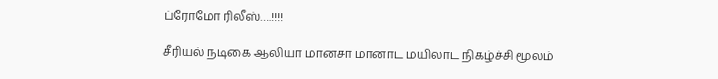ப்ரோமோ ரிலீஸ்….!!!!

சீரியல் நடிகை ஆலியா மானசா மானாட மயிலாட நிகழ்ச்சி மூலம்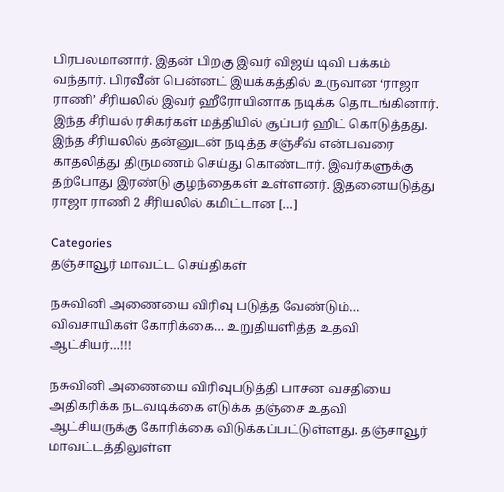பிரபலமானார். இதன் பிறகு இவர் விஜய் டிவி பக்கம் வந்தார். பிரவீன் பென்னட் இயக்கத்தில் உருவான ‘ராஜா ராணி’ சீரியலில் இவர் ஹீரோயினாக நடிக்க தொடங்கினார். இந்த சீரியல் ரசிகர்கள் மத்தியில் சூப்பர் ஹிட் கொடுத்தது. இந்த சீரியலில் தன்னுடன் நடித்த சஞ்சீவ் என்பவரை காதலித்து திருமணம் செய்து கொண்டார். இவர்களுக்கு தற்போது இரண்டு குழந்தைகள் உள்ளனர். இதனையடுத்து ராஜா ராணி 2 சீரியலில் கமிட்டான […]

Categories
தஞ்சாவூர் மாவட்ட செய்திகள்

நசுவினி அணையை விரிவு படுத்த வேண்டும்… விவசாயிகள் கோரிக்கை… உறுதியளித்த உதவி ஆட்சியர்…!!!

நசுவினி அணையை விரிவுபடுத்தி பாசன வசதியை அதிகரிக்க நடவடிக்கை எடுக்க தஞ்சை உதவி ஆட்சியருக்கு கோரிக்கை விடுக்கப்பட்டுள்ளது. தஞ்சாவூர் மாவட்டத்திலுள்ள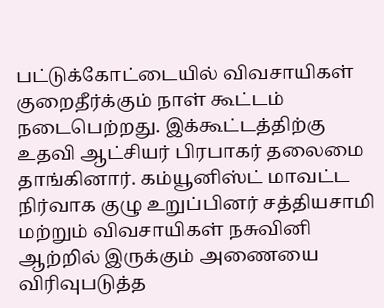பட்டுக்கோட்டையில் விவசாயிகள் குறைதீர்க்கும் நாள் கூட்டம் நடைபெற்றது. இக்கூட்டத்திற்கு உதவி ஆட்சியர் பிரபாகர் தலைமை தாங்கினார். கம்யூனிஸ்ட் மாவட்ட நிர்வாக குழு உறுப்பினர் சத்தியசாமி மற்றும் விவசாயிகள் நசுவினி ஆற்றில் இருக்கும் அணையை விரிவுபடுத்த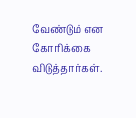வேண்டும் என கோரிக்கை விடுத்தார்கள்.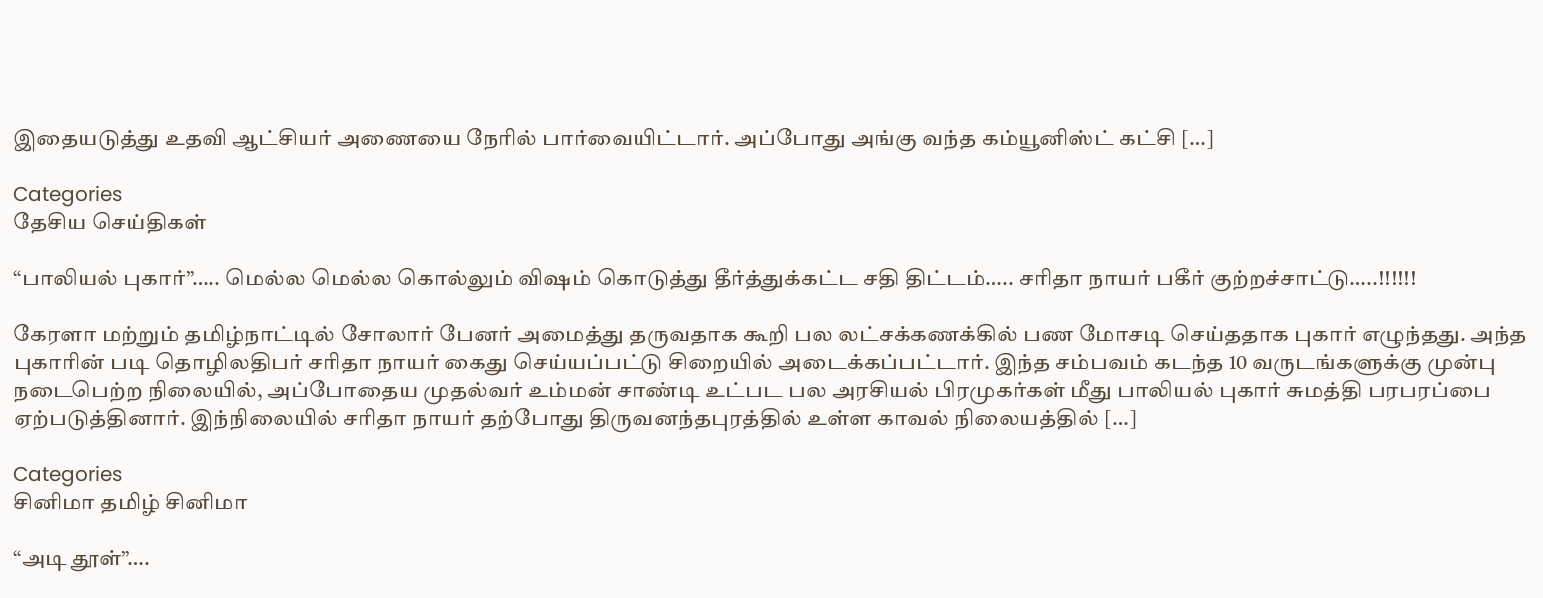இதையடுத்து உதவி ஆட்சியர் அணையை நேரில் பார்வையிட்டார். அப்போது அங்கு வந்த கம்யூனிஸ்ட் கட்சி […]

Categories
தேசிய செய்திகள்

“பாலியல் புகார்”….. மெல்ல மெல்ல கொல்லும் விஷம் கொடுத்து தீர்த்துக்கட்ட சதி திட்டம்….. சரிதா நாயர் பகீர் குற்றச்சாட்டு…..!!!!!!

கேரளா மற்றும் தமிழ்நாட்டில் சோலார் பேனர் அமைத்து தருவதாக கூறி பல லட்சக்கணக்கில் பண மோசடி செய்ததாக புகார் எழுந்தது. அந்த புகாரின் படி தொழிலதிபர் சரிதா நாயர் கைது செய்யப்பட்டு சிறையில் அடைக்கப்பட்டார். இந்த சம்பவம் கடந்த 10 வருடங்களுக்கு முன்பு நடைபெற்ற நிலையில், அப்போதைய முதல்வர் உம்மன் சாண்டி உட்பட பல அரசியல் பிரமுகர்கள் மீது பாலியல் புகார் சுமத்தி பரபரப்பை ஏற்படுத்தினார். இந்நிலையில் சரிதா நாயர் தற்போது திருவனந்தபுரத்தில் உள்ள காவல் நிலையத்தில் […]

Categories
சினிமா தமிழ் சினிமா

“அடி தூள்”….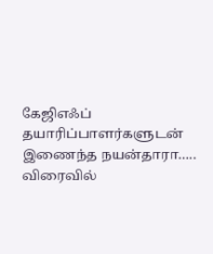கேஜிஎஃப் தயாரிப்பாளர்களுடன் இணைந்த நயன்தாரா….. விரைவில்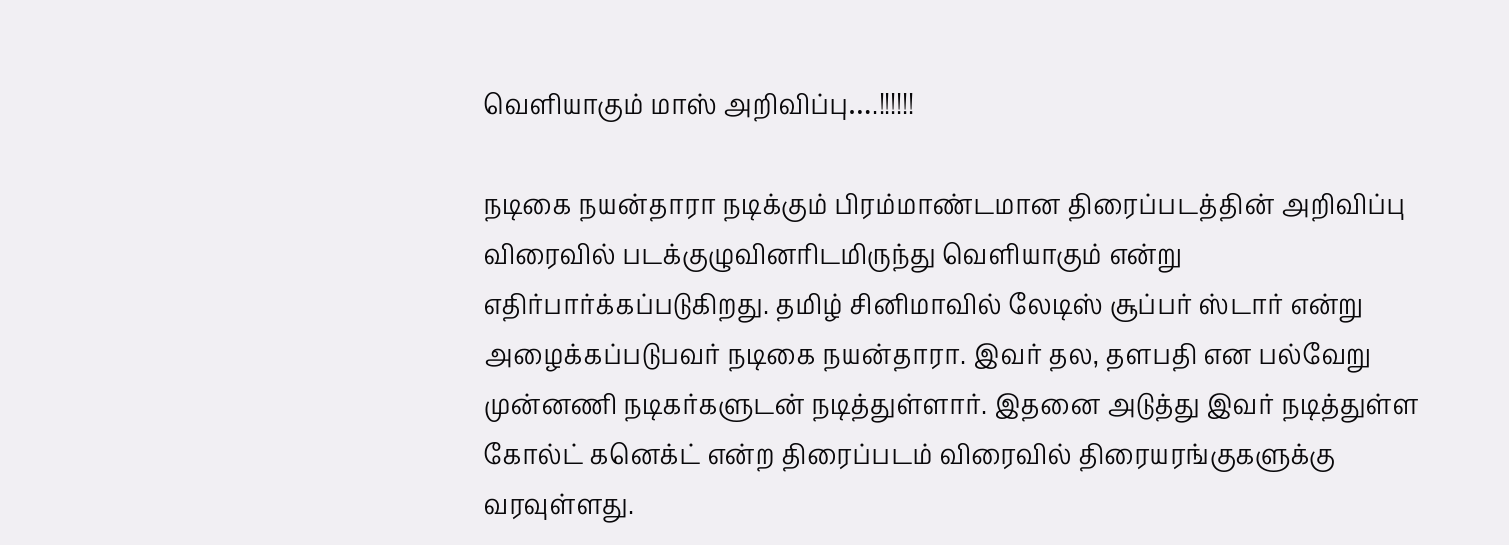வெளியாகும் மாஸ் அறிவிப்பு….!!!!!!

நடிகை நயன்தாரா நடிக்கும் பிரம்மாண்டமான திரைப்படத்தின் அறிவிப்பு விரைவில் படக்குழுவினரிடமிருந்து வெளியாகும் என்று எதிர்பார்க்கப்படுகிறது. தமிழ் சினிமாவில் லேடிஸ் சூப்பர் ஸ்டார் என்று அழைக்கப்படுபவர் நடிகை நயன்தாரா. இவர் தல, தளபதி என பல்வேறு முன்னணி நடிகர்களுடன் நடித்துள்ளார். இதனை அடுத்து இவர் நடித்துள்ள கோல்ட் கனெக்ட் என்ற திரைப்படம் விரைவில் திரையரங்குகளுக்கு வரவுள்ளது.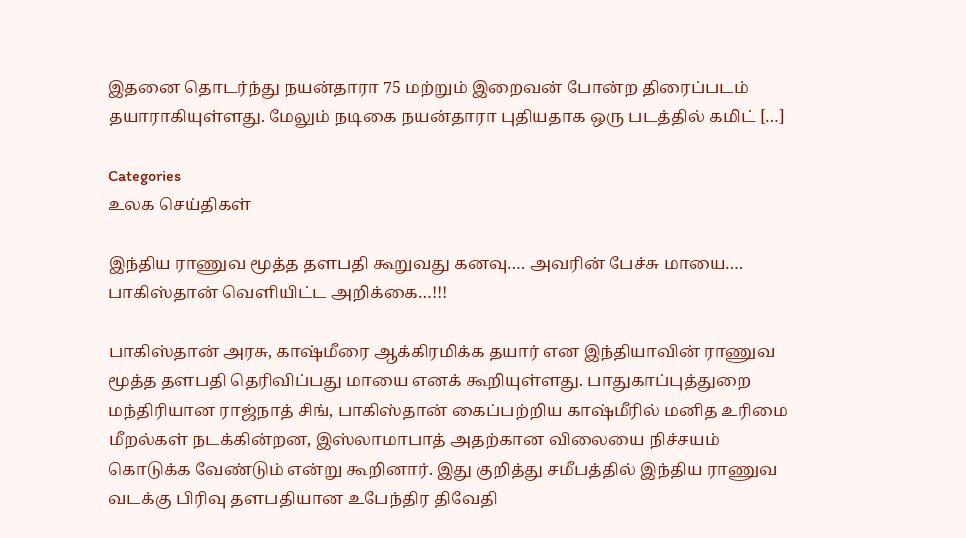இதனை தொடர்ந்து நயன்தாரா 75 மற்றும் இறைவன் போன்ற திரைப்படம் தயாராகியுள்ளது. மேலும் நடிகை நயன்தாரா புதியதாக ஒரு படத்தில் கமிட் […]

Categories
உலக செய்திகள்

இந்திய ராணுவ மூத்த தளபதி கூறுவது கனவு…. அவரின் பேச்சு மாயை…. பாகிஸ்தான் வெளியிட்ட அறிக்கை…!!!

பாகிஸ்தான் அரசு, காஷ்மீரை ஆக்கிரமிக்க தயார் என இந்தியாவின் ராணுவ மூத்த தளபதி தெரிவிப்பது மாயை எனக் கூறியுள்ளது. பாதுகாப்புத்துறை மந்திரியான ராஜ்நாத் சிங், பாகிஸ்தான் கைப்பற்றிய காஷ்மீரில் மனித உரிமை மீறல்கள் நடக்கின்றன, இஸ்லாமாபாத் அதற்கான விலையை நிச்சயம் கொடுக்க வேண்டும் என்று கூறினார். இது குறித்து சமீபத்தில் இந்திய ராணுவ வடக்கு பிரிவு தளபதியான உபேந்திர திவேதி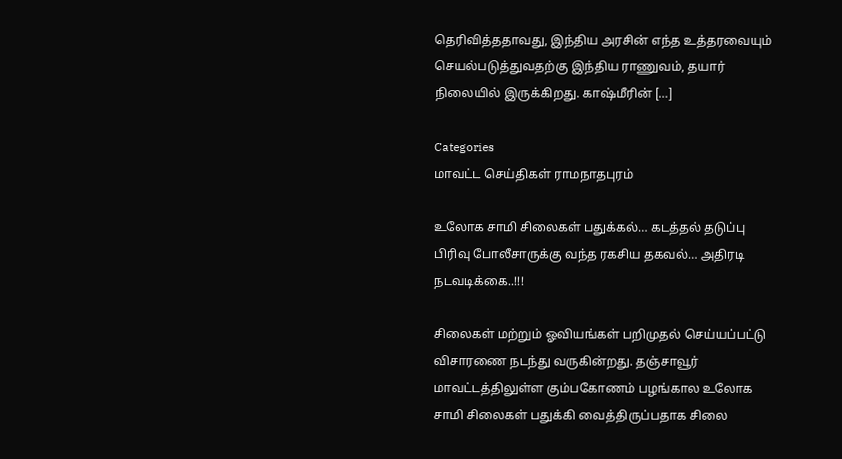தெரிவித்ததாவது, இந்திய அரசின் எந்த உத்தரவையும் செயல்படுத்துவதற்கு இந்திய ராணுவம், தயார் நிலையில் இருக்கிறது. காஷ்மீரின் […]

Categories
மாவட்ட செய்திகள் ராமநாதபுரம்

உலோக சாமி சிலைகள் பதுக்கல்… கடத்தல் தடுப்பு பிரிவு போலீசாருக்கு வந்த ரகசிய தகவல்… அதிரடி நடவடிக்கை..!!!

சிலைகள் மற்றும் ஓவியங்கள் பறிமுதல் செய்யப்பட்டு விசாரணை நடந்து வருகின்றது. தஞ்சாவூர் மாவட்டத்திலுள்ள கும்பகோணம் பழங்கால உலோக சாமி சிலைகள் பதுக்கி வைத்திருப்பதாக சிலை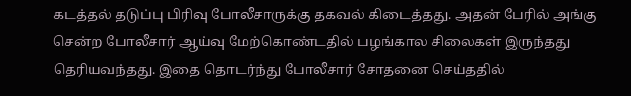கடத்தல் தடுப்பு பிரிவு போலீசாருக்கு தகவல் கிடைத்தது. அதன் பேரில் அங்கு சென்ற போலீசார் ஆய்வு மேற்கொண்டதில் பழங்கால சிலைகள் இருந்தது தெரியவந்தது. இதை தொடர்ந்து போலீசார் சோதனை செய்ததில்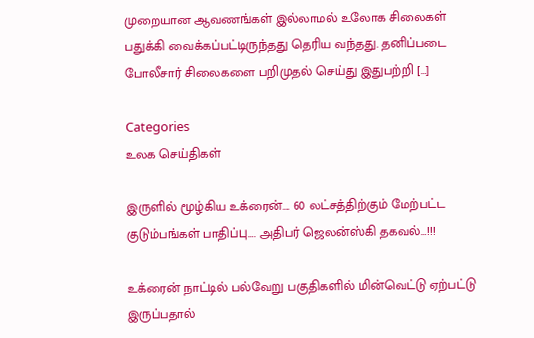முறையான ஆவணங்கள் இல்லாமல் உலோக சிலைகள் பதுக்கி வைக்கப்பட்டிருந்தது தெரிய வந்தது. தனிப்படை போலீசார் சிலைகளை பறிமுதல் செய்து இதுபற்றி […]

Categories
உலக செய்திகள்

இருளில் மூழ்கிய உக்ரைன்…. 60 லட்சத்திற்கும் மேற்பட்ட குடும்பங்கள் பாதிப்பு…. அதிபர் ஜெலன்ஸ்கி தகவல்…!!!

உக்ரைன் நாட்டில் பல்வேறு பகுதிகளில் மின்வெட்டு ஏற்பட்டு இருப்பதால்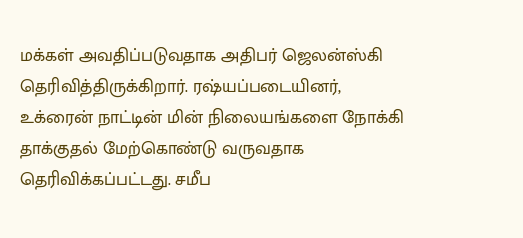மக்கள் அவதிப்படுவதாக அதிபர் ஜெலன்ஸ்கி தெரிவித்திருக்கிறார். ரஷ்யப்படையினர், உக்ரைன் நாட்டின் மின் நிலையங்களை நோக்கி தாக்குதல் மேற்கொண்டு வருவதாக தெரிவிக்கப்பட்டது. சமீப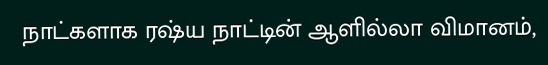நாட்களாக ரஷ்ய நாட்டின் ஆளில்லா விமானம்,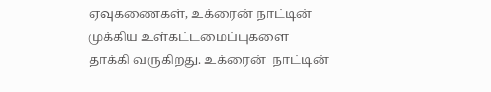ஏவுகணைகள், உக்ரைன் நாட்டின் முக்கிய உள்கட்டமைப்புகளை தாக்கி வருகிறது. உக்ரைன்  நாட்டின்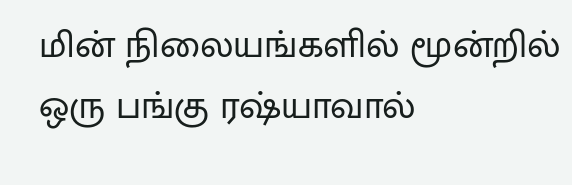மின் நிலையங்களில் மூன்றில் ஒரு பங்கு ரஷ்யாவால்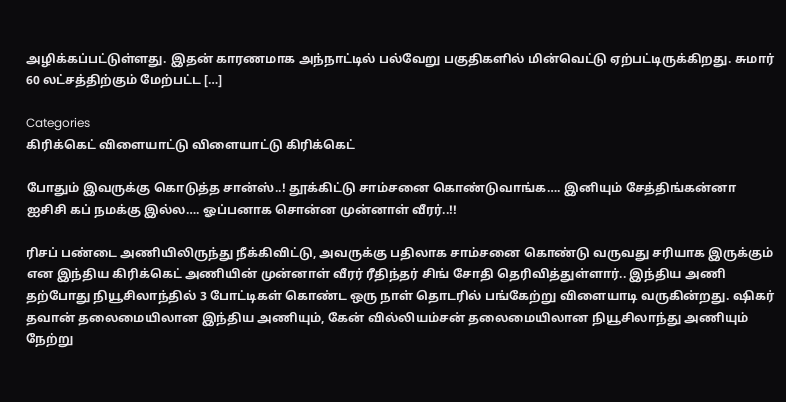அழிக்கப்பட்டுள்ளது. இதன் காரணமாக அந்நாட்டில் பல்வேறு பகுதிகளில் மின்வெட்டு ஏற்பட்டிருக்கிறது. சுமார் 60 லட்சத்திற்கும் மேற்பட்ட […]

Categories
கிரிக்கெட் விளையாட்டு விளையாட்டு கிரிக்கெட்

போதும் இவருக்கு கொடுத்த சான்ஸ்..! தூக்கிட்டு சாம்சனை கொண்டுவாங்க…. இனியும் சேத்திங்கன்னா ஐசிசி கப் நமக்கு இல்ல…. ஓப்பனாக சொன்ன முன்னாள் வீரர்..!!

ரிசப் பண்டை அணியிலிருந்து நீக்கிவிட்டு, அவருக்கு பதிலாக சாம்சனை கொண்டு வருவது சரியாக இருக்கும் என இந்திய கிரிக்கெட் அணியின் முன்னாள் வீரர் ரீதிந்தர் சிங் சோதி தெரிவித்துள்ளார்.. இந்திய அணி தற்போது நியூசிலாந்தில் 3 போட்டிகள் கொண்ட ஒரு நாள் தொடரில் பங்கேற்று விளையாடி வருகின்றது. ஷிகர் தவான் தலைமையிலான இந்திய அணியும், கேன் வில்லியம்சன் தலைமையிலான நியூசிலாந்து அணியும் நேற்று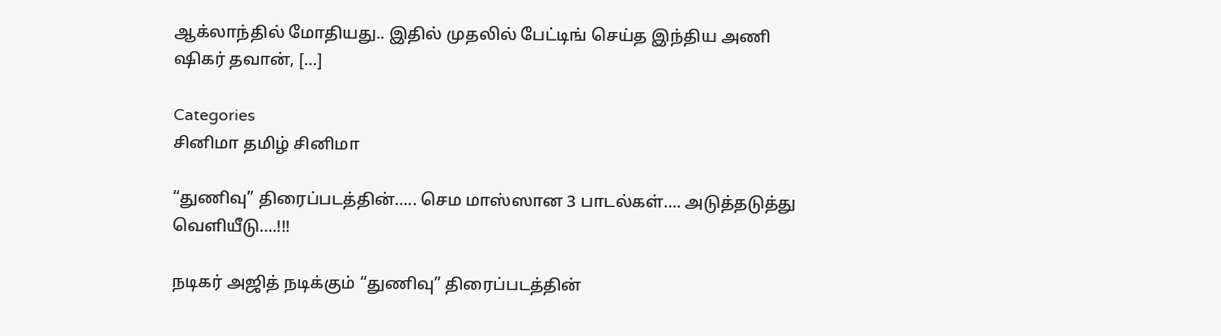ஆக்லாந்தில் மோதியது.. இதில் முதலில் பேட்டிங் செய்த இந்திய அணி ஷிகர் தவான், […]

Categories
சினிமா தமிழ் சினிமா

“துணிவு” திரைப்படத்தின்….. செம மாஸ்ஸான 3 பாடல்கள்…. அடுத்தடுத்து வெளியீடு….!!!

நடிகர் அஜித் நடிக்கும் “துணிவு” திரைப்படத்தின்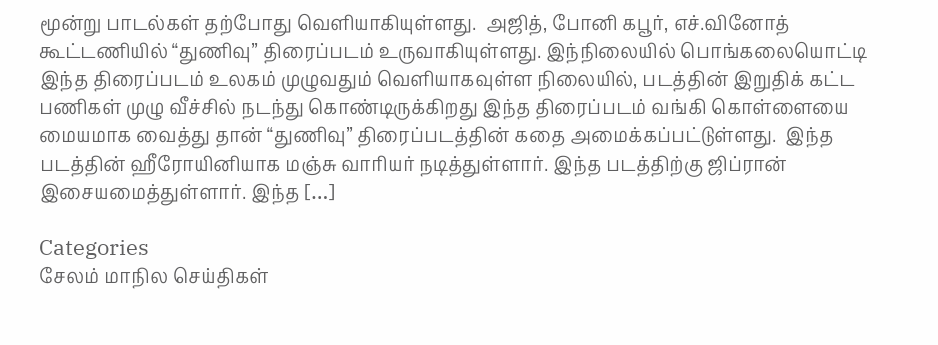மூன்று பாடல்கள் தற்போது வெளியாகியுள்ளது.  அஜித், போனி கபூர், எச்.வினோத் கூட்டணியில் “துணிவு” திரைப்படம் உருவாகியுள்ளது. இந்நிலையில் பொங்கலையொட்டி இந்த திரைப்படம் உலகம் முழுவதும் வெளியாகவுள்ள நிலையில், படத்தின் இறுதிக் கட்ட பணிகள் முழு வீச்சில் நடந்து கொண்டிருக்கிறது இந்த திரைப்படம் வங்கி கொள்ளையை மையமாக வைத்து தான் “துணிவு” திரைப்படத்தின் கதை அமைக்கப்பட்டுள்ளது.  இந்த படத்தின் ஹீரோயினியாக மஞ்சு வாரியர் நடித்துள்ளார். இந்த படத்திற்கு ஜிப்ரான் இசையமைத்துள்ளார். இந்த […]

Categories
சேலம் மாநில செய்திகள்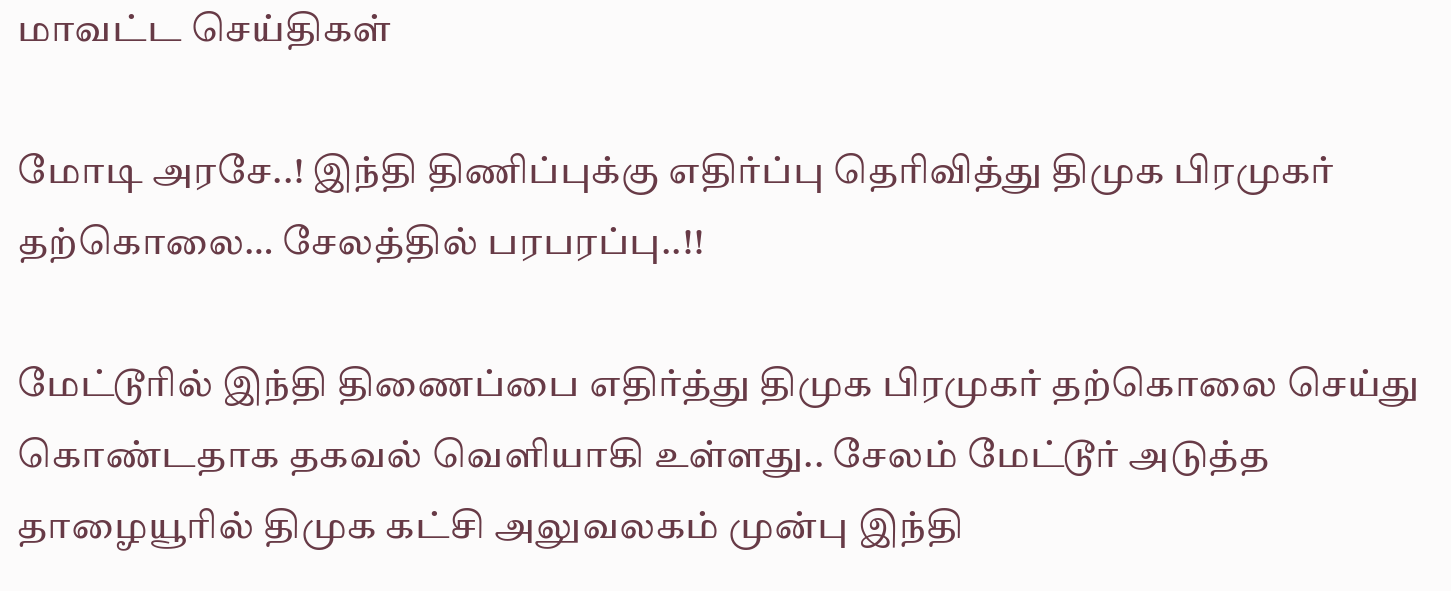மாவட்ட செய்திகள்

மோடி அரசே..! இந்தி திணிப்புக்கு எதிர்ப்பு தெரிவித்து திமுக பிரமுகர் தற்கொலை… சேலத்தில் பரபரப்பு..!!

மேட்டூரில் இந்தி திணைப்பை எதிர்த்து திமுக பிரமுகர் தற்கொலை செய்து கொண்டதாக தகவல் வெளியாகி உள்ளது.. சேலம் மேட்டூர் அடுத்த தாழையூரில் திமுக கட்சி அலுவலகம் முன்பு இந்தி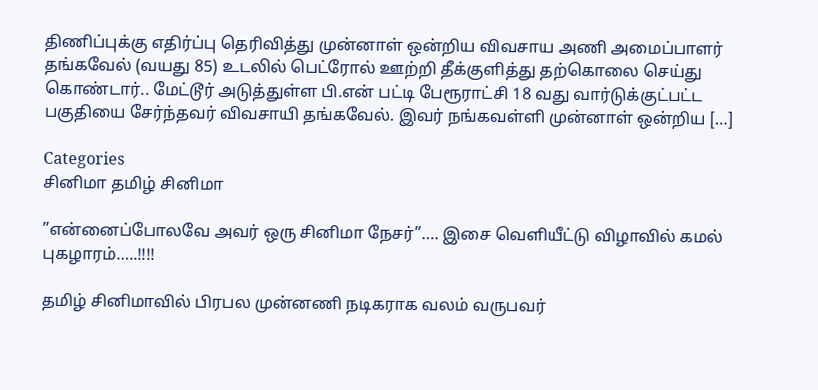திணிப்புக்கு எதிர்ப்பு தெரிவித்து முன்னாள் ஒன்றிய விவசாய அணி அமைப்பாளர் தங்கவேல் (வயது 85) உடலில் பெட்ரோல் ஊற்றி தீக்குளித்து தற்கொலை செய்து கொண்டார்.. மேட்டூர் அடுத்துள்ள பி.என் பட்டி பேரூராட்சி 18 வது வார்டுக்குட்பட்ட பகுதியை சேர்ந்தவர் விவசாயி தங்கவேல். இவர் நங்கவள்ளி முன்னாள் ஒன்றிய […]

Categories
சினிமா தமிழ் சினிமா

”என்னைப்போலவே அவர் ஒரு சினிமா நேசர்”…. இசை வெளியீட்டு விழாவில் கமல் புகழாரம்…..!!!!

தமிழ் சினிமாவில் பிரபல முன்னணி நடிகராக வலம் வருபவர்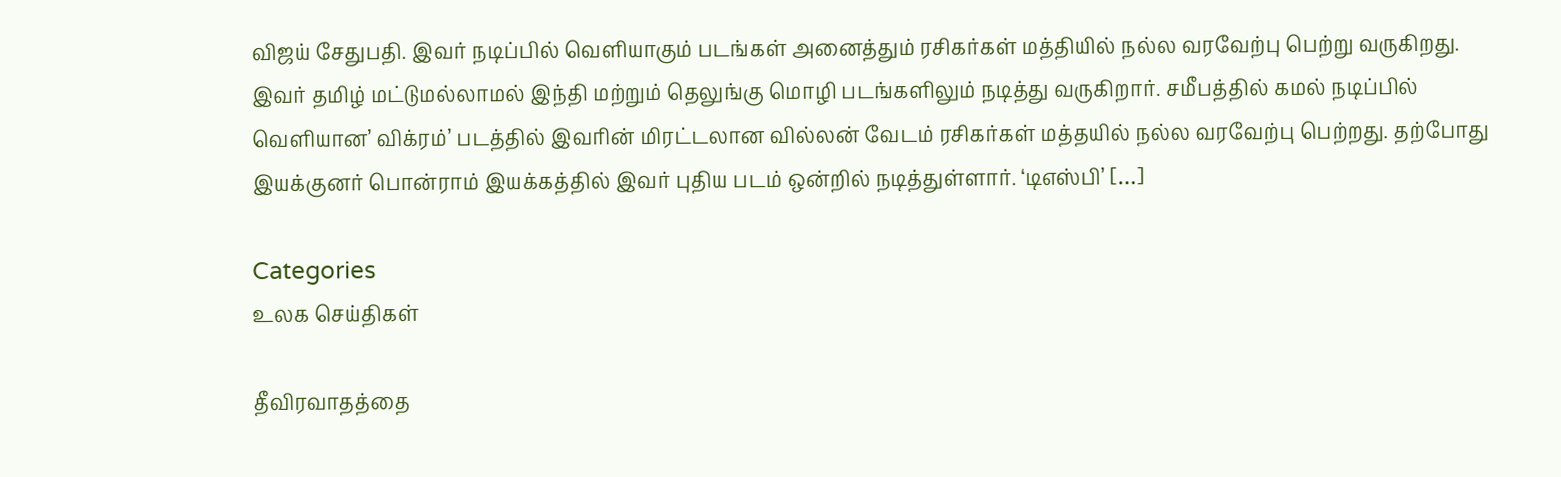விஜய் சேதுபதி. இவர் நடிப்பில் வெளியாகும் படங்கள் அனைத்தும் ரசிகர்கள் மத்தியில் நல்ல வரவேற்பு பெற்று வருகிறது. இவர் தமிழ் மட்டுமல்லாமல் இந்தி மற்றும் தெலுங்கு மொழி படங்களிலும் நடித்து வருகிறார். சமீபத்தில் கமல் நடிப்பில் வெளியான’ விக்ரம்’ படத்தில் இவரின் மிரட்டலான வில்லன் வேடம் ரசிகர்கள் மத்தயில் நல்ல வரவேற்பு பெற்றது. தற்போது இயக்குனர் பொன்ராம் இயக்கத்தில் இவர் புதிய படம் ஒன்றில் நடித்துள்ளார். ‘டிஎஸ்பி’ […]

Categories
உலக செய்திகள்

தீவிரவாதத்தை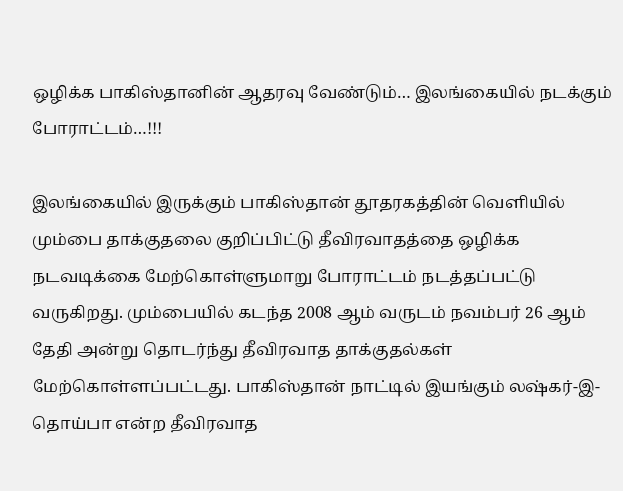ஒழிக்க பாகிஸ்தானின் ஆதரவு வேண்டும்… இலங்கையில் நடக்கும் போராட்டம்…!!!

இலங்கையில் இருக்கும் பாகிஸ்தான் தூதரகத்தின் வெளியில் மும்பை தாக்குதலை குறிப்பிட்டு தீவிரவாதத்தை ஒழிக்க நடவடிக்கை மேற்கொள்ளுமாறு போராட்டம் நடத்தப்பட்டு வருகிறது. மும்பையில் கடந்த 2008 ஆம் வருடம் நவம்பர் 26 ஆம் தேதி அன்று தொடர்ந்து தீவிரவாத தாக்குதல்கள் மேற்கொள்ளப்பட்டது. பாகிஸ்தான் நாட்டில் இயங்கும் லஷ்கர்-இ-தொய்பா என்ற தீவிரவாத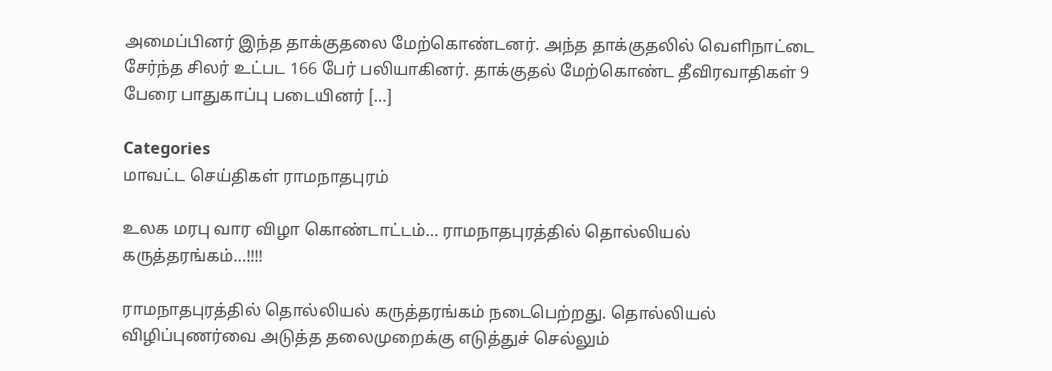அமைப்பினர் இந்த தாக்குதலை மேற்கொண்டனர். அந்த தாக்குதலில் வெளிநாட்டை சேர்ந்த சிலர் உட்பட 166 பேர் பலியாகினர். தாக்குதல் மேற்கொண்ட தீவிரவாதிகள் 9 பேரை பாதுகாப்பு படையினர் […]

Categories
மாவட்ட செய்திகள் ராமநாதபுரம்

உலக மரபு வார விழா கொண்டாட்டம்… ராமநாதபுரத்தில் தொல்லியல் கருத்தரங்கம்…!!!!

ராமநாதபுரத்தில் தொல்லியல் கருத்தரங்கம் நடைபெற்றது. தொல்லியல் விழிப்புணர்வை அடுத்த தலைமுறைக்கு எடுத்துச் செல்லும்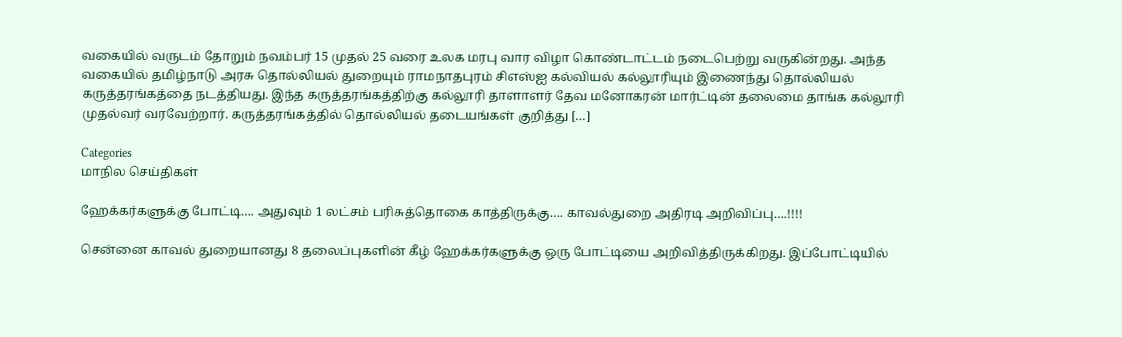வகையில் வருடம் தோறும் நவம்பர் 15 முதல் 25 வரை உலக மரபு வார விழா கொண்டாட்டம் நடைபெற்று வருகின்றது. அந்த வகையில் தமிழ்நாடு அரசு தொல்லியல் துறையும் ராமநாதபுரம் சிஎஸ்ஐ கல்வியல் கல்லூரியும் இணைந்து தொல்லியல் கருத்தரங்கத்தை நடத்தியது. இந்த கருத்தரங்கத்திற்கு கல்லூரி தாளாளர் தேவ மனோகரன் மார்ட்டின் தலைமை தாங்க கல்லூரி முதல்வர் வரவேற்றார். கருத்தரங்கத்தில் தொல்லியல் தடையங்கள் குறித்து […]

Categories
மாநில செய்திகள்

ஹேக்கர்களுக்கு போட்டி…. அதுவும் 1 லட்சம் பரிசுத்தொகை காத்திருக்கு…. காவல்துறை அதிரடி அறிவிப்பு….!!!!

சென்னை காவல் துறையானது 8 தலைப்புகளின் கீழ் ஹேக்கர்களுக்கு ஒரு போட்டியை அறிவித்திருக்கிறது. இப்போட்டியில்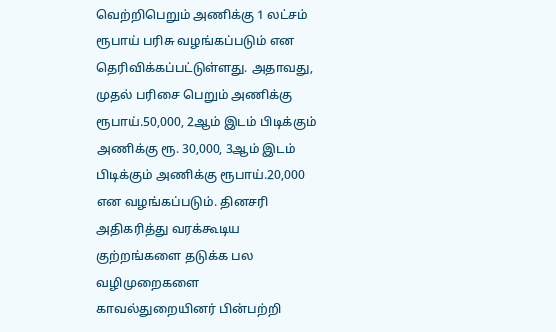வெற்றிபெறும் அணிக்கு 1 லட்சம் ரூபாய் பரிசு வழங்கப்படும் என தெரிவிக்கப்பட்டுள்ளது. அதாவது, முதல் பரிசை பெறும் அணிக்கு ரூபாய்.50,000, 2ஆம் இடம் பிடிக்கும் அணிக்கு ரூ. 30,000, 3ஆம் இடம் பிடிக்கும் அணிக்கு ரூபாய்.20,000 என வழங்கப்படும். தினசரி அதிகரித்து வரக்கூடிய குற்றங்களை தடுக்க பல வழிமுறைகளை காவல்துறையினர் பின்பற்றி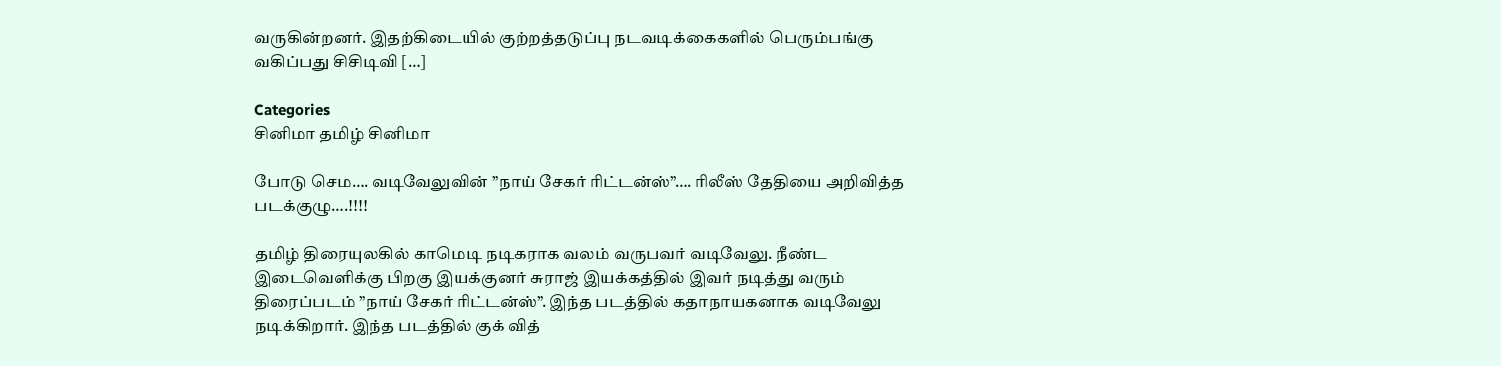வருகின்றனர். இதற்கிடையில் குற்றத்தடுப்பு நடவடிக்கைகளில் பெரும்பங்கு வகிப்பது சிசிடிவி […]

Categories
சினிமா தமிழ் சினிமா

போடு செம…. வடிவேலுவின் ”நாய் சேகர் ரிட்டன்ஸ்”…. ரிலீஸ் தேதியை அறிவித்த படக்குழு….!!!!

தமிழ் திரையுலகில் காமெடி நடிகராக வலம் வருபவர் வடிவேலு. நீண்ட இடைவெளிக்கு பிறகு இயக்குனர் சுராஜ் இயக்கத்தில் இவர் நடித்து வரும் திரைப்படம் ”நாய் சேகர் ரிட்டன்ஸ்”. இந்த படத்தில் கதாநாயகனாக வடிவேலு நடிக்கிறார். இந்த படத்தில் குக் வித்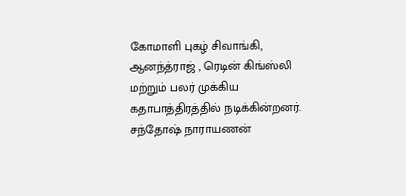கோமாளி புகழ் சிவாங்கி, ஆனந்த்ராஜ் , ரெடின் கிங்ஸ்லி மற்றும் பலர் முக்கிய கதாபாத்திரத்தில் நடிக்கின்றனர். சந்தோஷ் நாராயணன்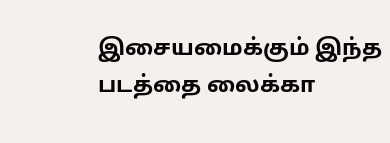இசையமைக்கும் இந்த படத்தை லைக்கா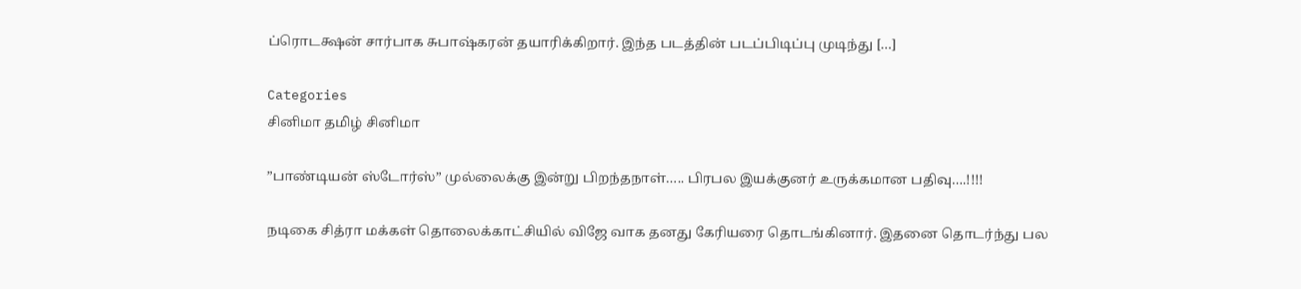ப்ரொடக்ஷன் சார்பாக சுபாஷ்கரன் தயாரிக்கிறார். இந்த படத்தின் படப்பிடிப்பு முடிந்து […]

Categories
சினிமா தமிழ் சினிமா

”பாண்டியன் ஸ்டோர்ஸ்” முல்லைக்கு இன்று பிறந்தநாள்….. பிரபல இயக்குனர் உருக்கமான பதிவு….!!!!

நடிகை சித்ரா மக்கள் தொலைக்காட்சியில் விஜே வாக தனது கேரியரை தொடங்கினார். இதனை தொடர்ந்து பல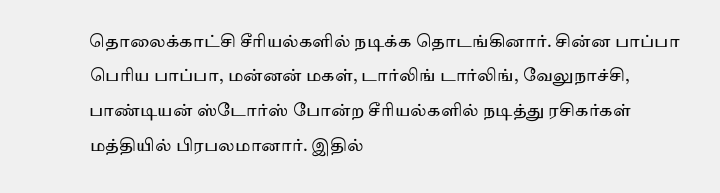தொலைக்காட்சி சீரியல்களில் நடிக்க தொடங்கினார். சின்ன பாப்பா பெரிய பாப்பா, மன்னன் மகள், டார்லிங் டார்லிங், வேலுநாச்சி, பாண்டியன் ஸ்டோர்ஸ் போன்ற சீரியல்களில் நடித்து ரசிகர்கள் மத்தியில் பிரபலமானார். இதில்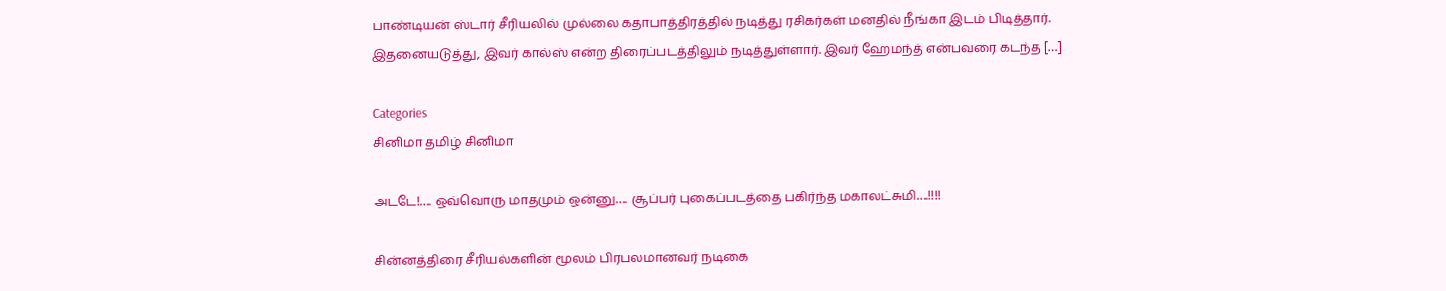பாண்டியன் ஸ்டார் சீரியலில் முல்லை கதாபாத்திரத்தில் நடித்து ரசிகர்கள் மனதில் நீங்கா இடம் பிடித்தார். இதனையடுத்து, இவர் கால்ஸ் என்ற திரைப்படத்திலும் நடித்துள்ளார். இவர் ஹேமந்த் என்பவரை கடந்த […]

Categories
சினிமா தமிழ் சினிமா

அடடே!…. ஒவ்வொரு மாதமும் ஒன்னு…. சூப்பர் புகைப்படத்தை பகிர்ந்த மகாலட்சுமி….!!!!

சின்னத்திரை சீரியல்களின் மூலம் பிரபலமானவர் நடிகை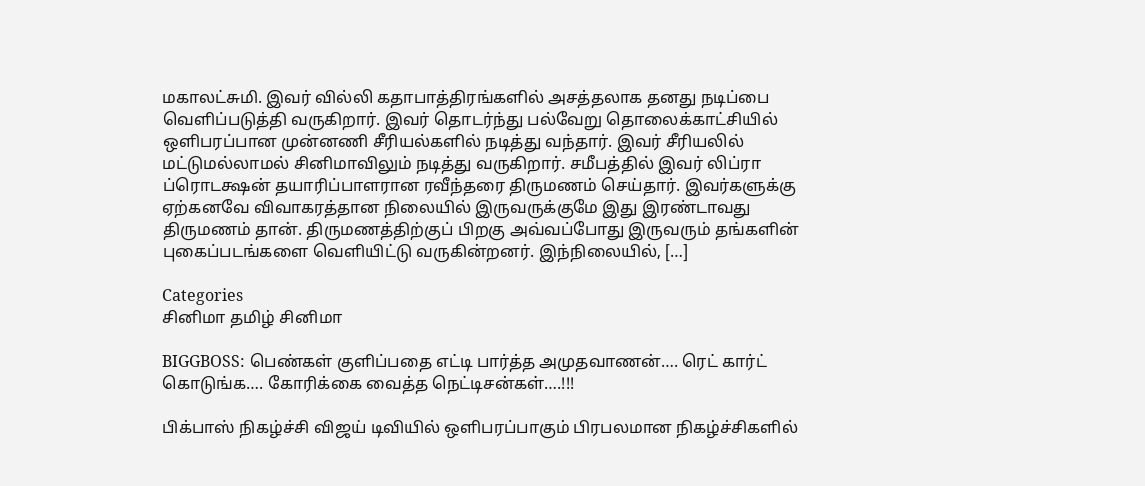மகாலட்சுமி. இவர் வில்லி கதாபாத்திரங்களில் அசத்தலாக தனது நடிப்பை வெளிப்படுத்தி வருகிறார். இவர் தொடர்ந்து பல்வேறு தொலைக்காட்சியில் ஒளிபரப்பான முன்னணி சீரியல்களில் நடித்து வந்தார். இவர் சீரியலில் மட்டுமல்லாமல் சினிமாவிலும் நடித்து வருகிறார். சமீபத்தில் இவர் லிப்ரா ப்ரொடக்ஷன் தயாரிப்பாளரான ரவீந்தரை திருமணம் செய்தார். இவர்களுக்கு ஏற்கனவே விவாகரத்தான நிலையில் இருவருக்குமே இது இரண்டாவது திருமணம் தான். திருமணத்திற்குப் பிறகு அவ்வப்போது இருவரும் தங்களின் புகைப்படங்களை வெளியிட்டு வருகின்றனர். இந்நிலையில், […]

Categories
சினிமா தமிழ் சினிமா

BIGGBOSS: பெண்கள் குளிப்பதை எட்டி பார்த்த அமுதவாணன்…. ரெட் கார்ட் கொடுங்க…. கோரிக்கை வைத்த நெட்டிசன்கள்….!!!

பிக்பாஸ் நிகழ்ச்சி விஜய் டிவியில் ஒளிபரப்பாகும் பிரபலமான நிகழ்ச்சிகளில்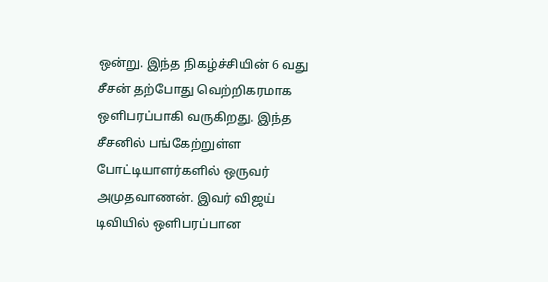ஒன்று. இந்த நிகழ்ச்சியின் 6 வது சீசன் தற்போது வெற்றிகரமாக ஒளிபரப்பாகி வருகிறது. இந்த சீசனில் பங்கேற்றுள்ள போட்டியாளர்களில் ஒருவர் அமுதவாணன். இவர் விஜய் டிவியில் ஒளிபரப்பான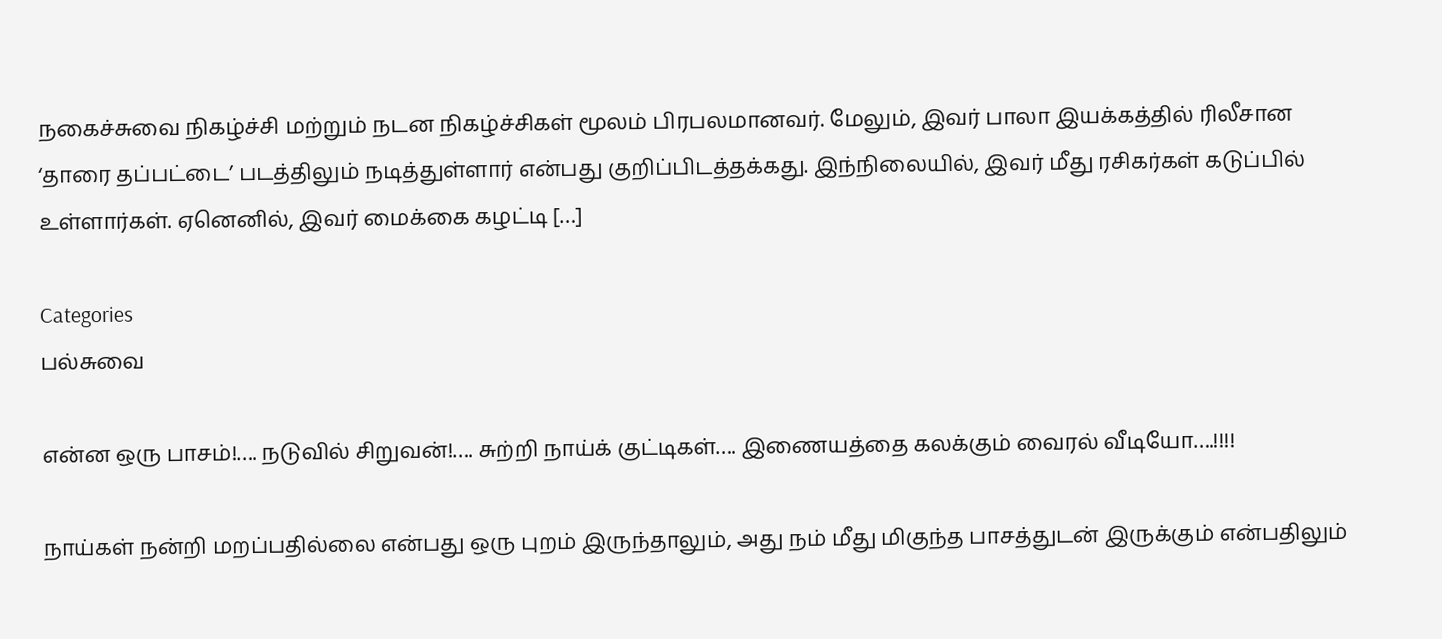நகைச்சுவை நிகழ்ச்சி மற்றும் நடன நிகழ்ச்சிகள் மூலம் பிரபலமானவர். மேலும், இவர் பாலா இயக்கத்தில் ரிலீசான ‘தாரை தப்பட்டை’ படத்திலும் நடித்துள்ளார் என்பது குறிப்பிடத்தக்கது. இந்நிலையில், இவர் மீது ரசிகர்கள் கடுப்பில் உள்ளார்கள். ஏனெனில், இவர் மைக்கை கழட்டி […]

Categories
பல்சுவை

என்ன ஒரு பாசம்!…. நடுவில் சிறுவன்!…. சுற்றி நாய்க் குட்டிகள்…. இணையத்தை கலக்கும் வைரல் வீடியோ….!!!!

நாய்கள் நன்றி மறப்பதில்லை என்பது ஒரு புறம் இருந்தாலும், அது நம் மீது மிகுந்த பாசத்துடன் இருக்கும் என்பதிலும்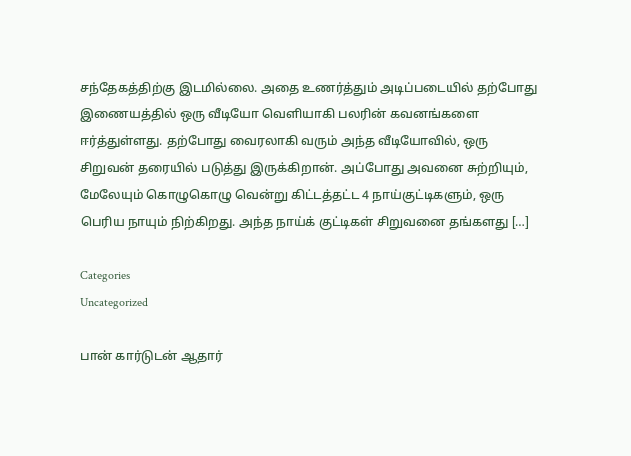சந்தேகத்திற்கு இடமில்லை. அதை உணர்த்தும் அடிப்படையில் தற்போது  இணையத்தில் ஒரு வீடியோ வெளியாகி பலரின் கவனங்களை ஈர்த்துள்ளது. தற்போது வைரலாகி வரும் அந்த வீடியோவில், ஒரு சிறுவன் தரையில் படுத்து இருக்கிறான். அப்போது அவனை சுற்றியும், மேலேயும் கொழுகொழு வென்று கிட்டத்தட்ட 4 நாய்குட்டிகளும், ஒரு பெரிய நாயும் நிற்கிறது. அந்த நாய்க் குட்டிகள் சிறுவனை தங்களது […]

Categories
Uncategorized

பான் கார்டுடன் ஆதார்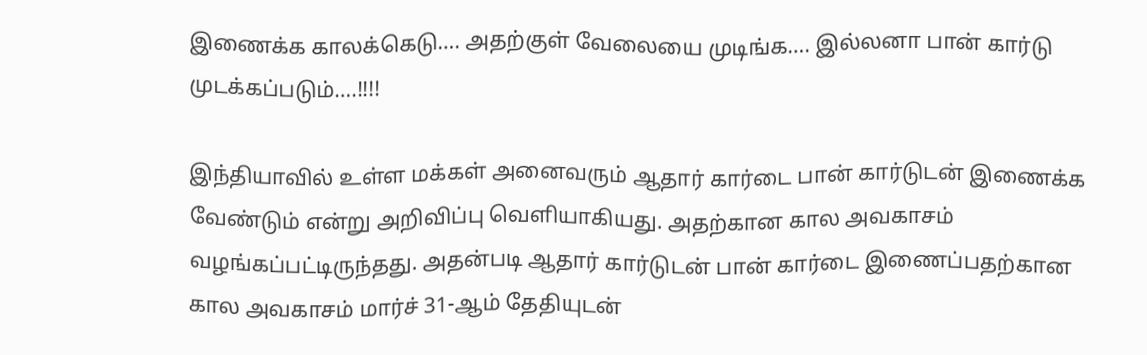இணைக்க காலக்கெடு…. அதற்குள் வேலையை முடிங்க…. இல்லனா பான் கார்டு முடக்கப்படும்….!!!!

இந்தியாவில் உள்ள மக்கள் அனைவரும் ஆதார் கார்டை பான் கார்டுடன் இணைக்க வேண்டும் என்று அறிவிப்பு வெளியாகியது. அதற்கான கால அவகாசம் வழங்கப்பட்டிருந்தது. அதன்படி ஆதார் கார்டுடன் பான் கார்டை இணைப்பதற்கான கால அவகாசம் மார்ச் 31-ஆம் தேதியுடன்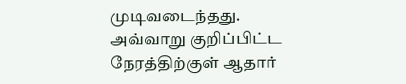முடிவடைந்தது. அவ்வாறு குறிப்பிட்ட நேரத்திற்குள் ஆதார்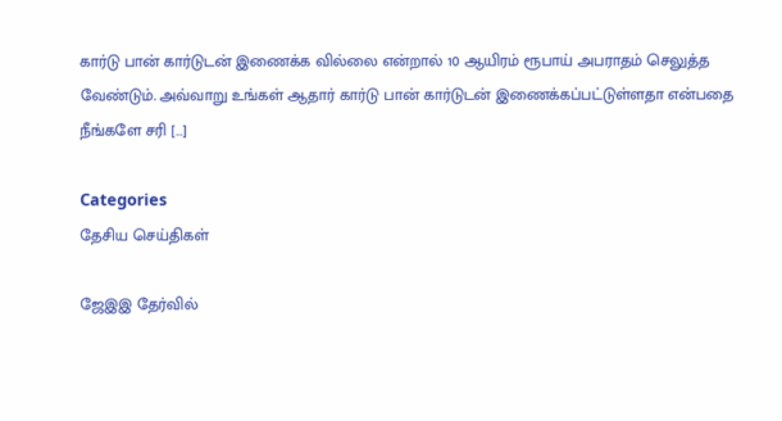கார்டு பான் கார்டுடன் இணைக்க வில்லை என்றால் 10 ஆயிரம் ரூபாய் அபராதம் செலுத்த வேண்டும். அவ்வாறு உங்கள் ஆதார் கார்டு பான் கார்டுடன் இணைக்கப்பட்டுள்ளதா என்பதை நீங்களே சரி […]

Categories
தேசிய செய்திகள்

ஜேஇஇ தேர்வில்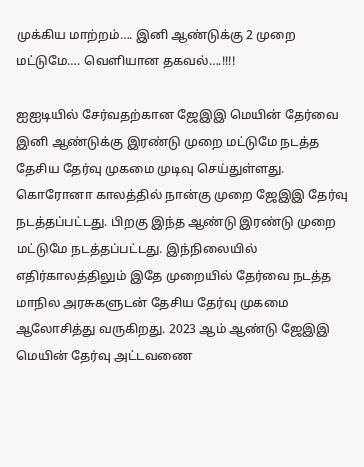முக்கிய மாற்றம்…. இனி ஆண்டுக்கு 2 முறை மட்டுமே…. வெளியான தகவல்….!!!!

ஐஐடியில் சேர்வதற்கான ஜேஇஇ மெயின் தேர்வை இனி ஆண்டுக்கு இரண்டு முறை மட்டுமே நடத்த தேசிய தேர்வு முகமை முடிவு செய்துள்ளது. கொரோனா காலத்தில் நான்கு முறை ஜேஇஇ தேர்வு நடத்தப்பட்டது. பிறகு இந்த ஆண்டு இரண்டு முறை மட்டுமே நடத்தப்பட்டது. இந்நிலையில் எதிர்காலத்திலும் இதே முறையில் தேர்வை நடத்த மாநில அரசுகளுடன் தேசிய தேர்வு முகமை ஆலோசித்து வருகிறது. 2023 ஆம் ஆண்டு ஜேஇஇ மெயின் தேர்வு அட்டவணை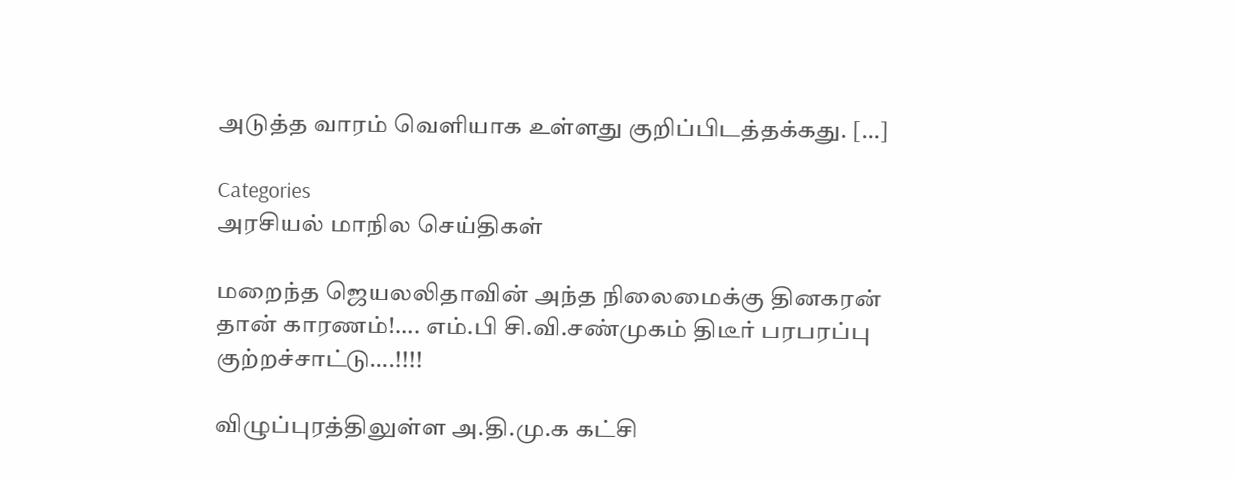அடுத்த வாரம் வெளியாக உள்ளது குறிப்பிடத்தக்கது. […]

Categories
அரசியல் மாநில செய்திகள்

மறைந்த ஜெயலலிதாவின் அந்த நிலைமைக்கு தினகரன் தான் காரணம்!…. எம்.பி சி.வி.சண்முகம் திடீர் பரபரப்பு குற்றச்சாட்டு….!!!!

விழுப்புரத்திலுள்ள அ.தி.மு.க கட்சி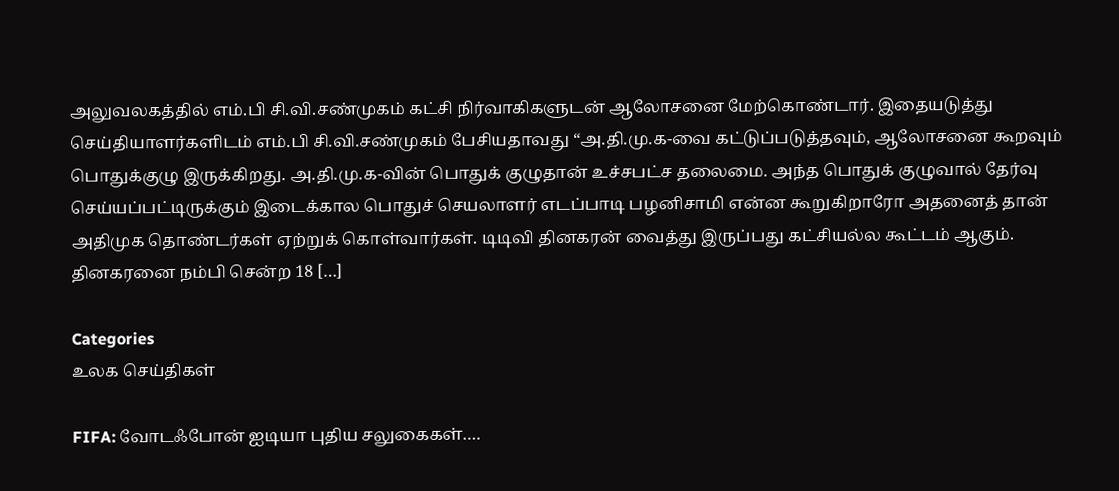அலுவலகத்தில் எம்.பி சி.வி.சண்முகம் கட்சி நிர்வாகிகளுடன் ஆலோசனை மேற்கொண்டார். இதையடுத்து செய்தியாளர்களிடம் எம்.பி சி.வி.சண்முகம் பேசியதாவது “அ.தி.மு.க-வை கட்டுப்படுத்தவும், ஆலோசனை கூறவும் பொதுக்குழு இருக்கிறது. அ.தி.மு.க-வின் பொதுக் குழுதான் உச்சபட்ச தலைமை. அந்த பொதுக் குழுவால் தேர்வு செய்யப்பட்டிருக்கும் இடைக்கால பொதுச் செயலாளர் எடப்பாடி பழனிசாமி என்ன கூறுகிறாரோ அதனைத் தான் அதிமுக தொண்டர்கள் ஏற்றுக் கொள்வார்கள். டிடிவி தினகரன் வைத்து இருப்பது கட்சியல்ல கூட்டம் ஆகும். தினகரனை நம்பி சென்ற 18 […]

Categories
உலக செய்திகள்

FIFA: வோடஃபோன் ஐடியா புதிய சலுகைகள்….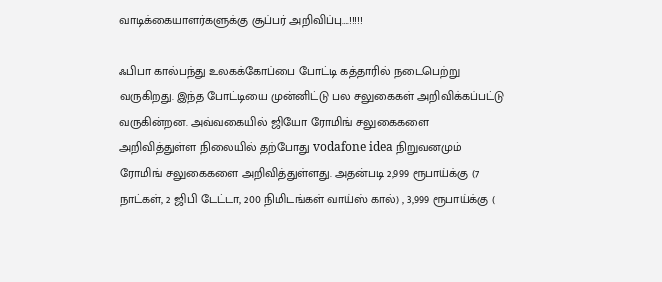வாடிக்கையாளர்களுக்கு சூப்பர் அறிவிப்பு….!!!!!

ஃபிபா கால்பந்து உலகக்கோப்பை போட்டி கத்தாரில் நடைபெற்று வருகிறது. இந்த போட்டியை முன்னிட்டு பல சலுகைகள் அறிவிக்கப்பட்டு வருகின்றன. அவ்வகையில் ஜியோ ரோமிங் சலுகைகளை அறிவித்துள்ள நிலையில் தற்போது vodafone idea நிறுவனமும் ரோமிங் சலுகைகளை அறிவித்துள்ளது. அதன்படி 2,999 ரூபாய்க்கு (7 நாட்கள், 2 ஜிபி டேட்டா, 200 நிமிடங்கள் வாய்ஸ் கால்) , 3,999 ரூபாய்க்கு (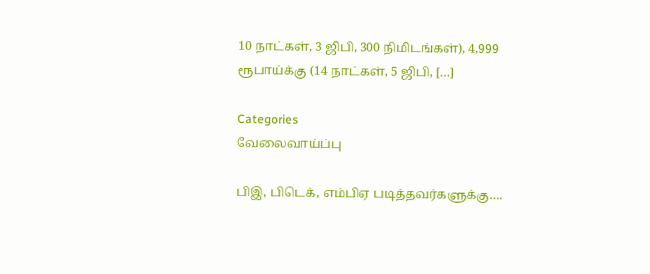10 நாட்கள், 3 ஜிபி, 300 நிமிடங்கள்), 4,999 ரூபாய்க்கு (14 நாட்கள், 5 ஜிபி, […]

Categories
வேலைவாய்ப்பு

பிஇ, பிடெக், எம்பிஏ படித்தவர்களுக்கு….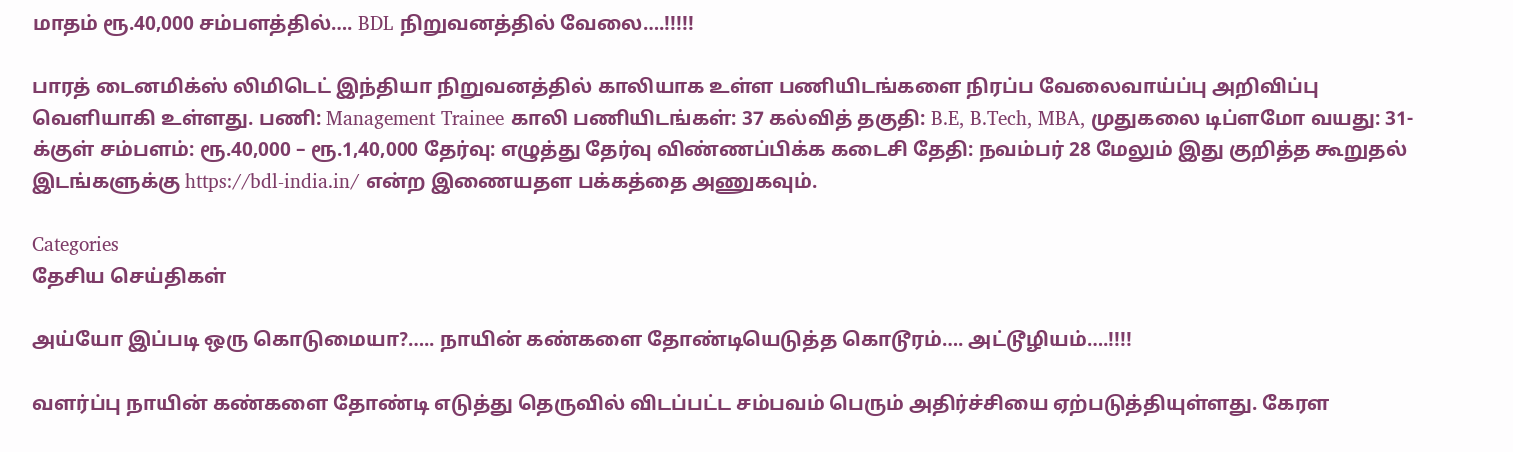மாதம் ரூ.40,000 சம்பளத்தில்…. BDL நிறுவனத்தில் வேலை….!!!!!

பாரத் டைனமிக்ஸ் லிமிடெட் இந்தியா நிறுவனத்தில் காலியாக உள்ள பணியிடங்களை நிரப்ப வேலைவாய்ப்பு அறிவிப்பு வெளியாகி உள்ளது. பணி: Management Trainee காலி பணியிடங்கள்: 37 கல்வித் தகுதி: B.E, B.Tech, MBA, முதுகலை டிப்ளமோ வயது: 31- க்குள் சம்பளம்: ரூ.40,000 – ரூ.1,40,000 தேர்வு: எழுத்து தேர்வு விண்ணப்பிக்க கடைசி தேதி: நவம்பர் 28 மேலும் இது குறித்த கூறுதல் இடங்களுக்கு https://bdl-india.in/ என்ற இணையதள பக்கத்தை அணுகவும்.

Categories
தேசிய செய்திகள்

அய்யோ இப்படி ஒரு கொடுமையா?….. நாயின் கண்களை தோண்டியெடுத்த கொடூரம்…. அட்டூழியம்….!!!!

வளர்ப்பு நாயின் கண்களை தோண்டி எடுத்து தெருவில் விடப்பட்ட சம்பவம் பெரும் அதிர்ச்சியை ஏற்படுத்தியுள்ளது. கேரள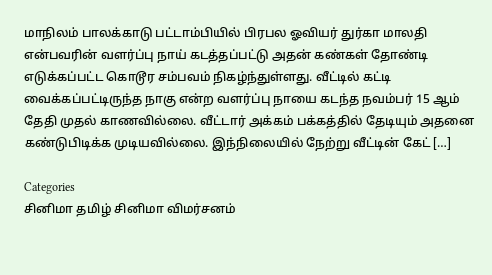மாநிலம் பாலக்காடு பட்டாம்பியில் பிரபல ஓவியர் துர்கா மாலதி என்பவரின் வளர்ப்பு நாய் கடத்தப்பட்டு அதன் கண்கள் தோண்டி எடுக்கப்பட்ட கொடூர சம்பவம் நிகழ்ந்துள்ளது. வீட்டில் கட்டி வைக்கப்பட்டிருந்த நாகு என்ற வளர்ப்பு நாயை கடந்த நவம்பர் 15 ஆம் தேதி முதல் காணவில்லை. வீட்டார் அக்கம் பக்கத்தில் தேடியும் அதனை கண்டுபிடிக்க முடியவில்லை. இந்நிலையில் நேற்று வீட்டின் கேட் […]

Categories
சினிமா தமிழ் சினிமா விமர்சனம்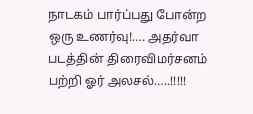நாடகம் பார்ப்பது போன்ற ஒரு உணர்வு!…. அதர்வா படத்தின் திரைவிமர்சனம் பற்றி ஓர் அலசல்…..!!!!!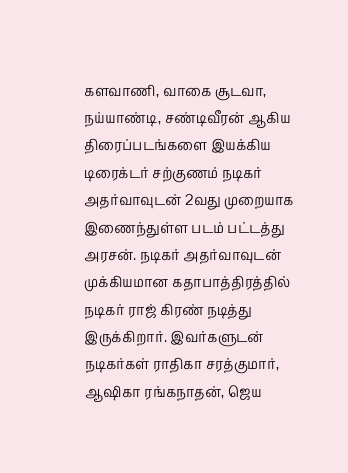களவாணி, வாகை சூடவா, நய்யாண்டி, சண்டிவீரன் ஆகிய திரைப்படங்களை இயக்கிய டிரைக்டர் சற்குணம் நடிகர் அதர்வாவுடன் 2வது முறையாக இணைந்துள்ள படம் பட்டத்து அரசன். நடிகர் அதர்வாவுடன் முக்கியமான கதாபாத்திரத்தில் நடிகர் ராஜ் கிரண் நடித்து இருக்கிறார். இவர்களுடன் நடிகர்கள் ராதிகா சரத்குமார், ஆஷிகா ரங்கநாதன், ஜெய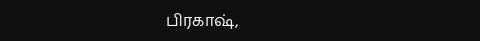பிரகாஷ்,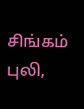சிங்கம் புலி,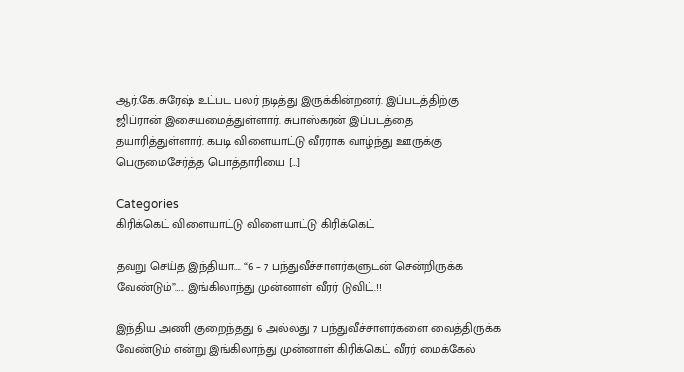ஆர்.கே.சுரேஷ் உட்பட பலர் நடித்து இருக்கின்றனர். இப்படத்திற்கு ஜிப்ரான் இசையமைத்துள்ளார். சுபாஸ்கரன் இப்படத்தை தயாரித்துள்ளார். கபடி விளையாட்டு வீரராக வாழ்ந்து ஊருக்கு பெருமைசேர்த்த பொத்தாரியை […]

Categories
கிரிக்கெட் விளையாட்டு விளையாட்டு கிரிக்கெட்

தவறு செய்த இந்தியா…. “6 – 7 பந்துவீச்சாளர்களுடன் சென்றிருக்க வேண்டும்”….. இங்கிலாந்து முன்னாள் வீரர் டுவிட்.!!

இந்திய அணி குறைந்தது 6 அல்லது 7 பந்துவீச்சாளர்களை வைத்திருக்க வேண்டும் என்று இங்கிலாந்து முன்னாள் கிரிக்கெட் வீரர் மைக்கேல்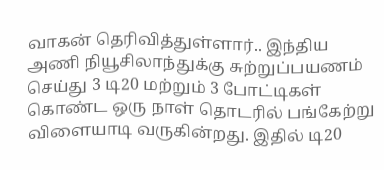வாகன் தெரிவித்துள்ளார்.. இந்திய அணி நியூசிலாந்துக்கு சுற்றுப்பயணம் செய்து 3 டி20 மற்றும் 3 போட்டிகள் கொண்ட ஒரு நாள் தொடரில் பங்கேற்று விளையாடி வருகின்றது. இதில் டி20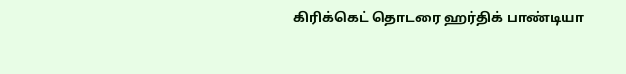கிரிக்கெட் தொடரை ஹர்திக் பாண்டியா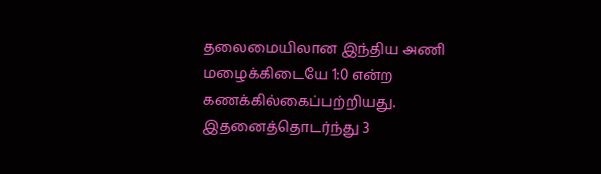தலைமையிலான இந்திய அணி மழைக்கிடையே 1:0 என்ற கணக்கில்கைப்பற்றியது. இதனைத்தொடர்ந்து 3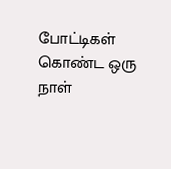போட்டிகள் கொண்ட ஒரு நாள்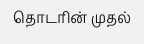தொடரின் முதல்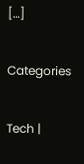[…]

Categories

Tech |